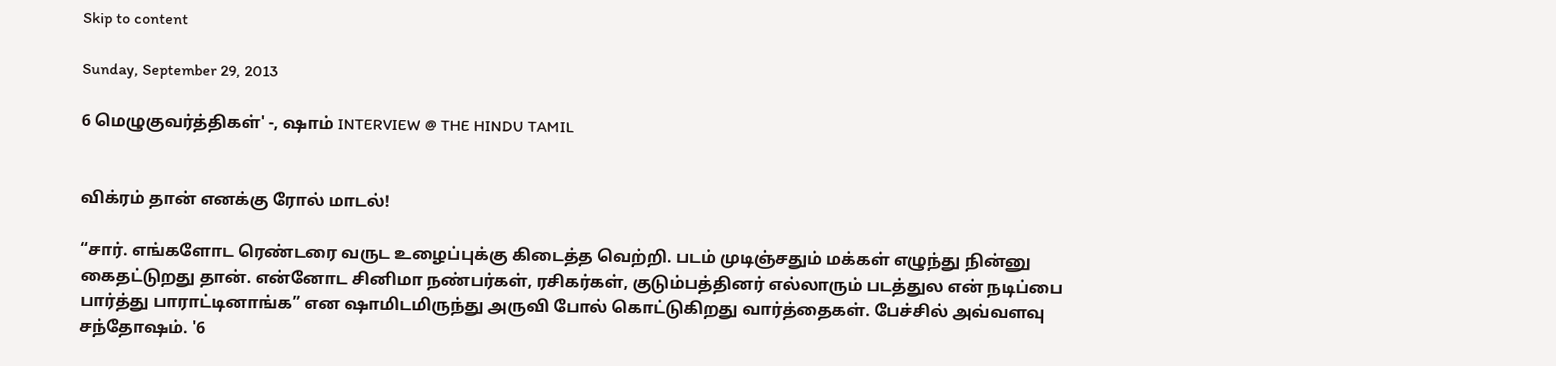Skip to content

Sunday, September 29, 2013

6 மெழுகுவர்த்திகள்' -, ஷாம் INTERVIEW @ THE HINDU TAMIL


விக்ரம் தான் எனக்கு ரோல் மாடல்!

“சார். எங்களோட ரெண்டரை வருட உழைப்புக்கு கிடைத்த வெற்றி. படம் முடிஞ்சதும் மக்கள் எழுந்து நின்னு கைதட்டுறது தான். என்னோட சினிமா நண்பர்கள், ரசிகர்கள், குடும்பத்தினர் எல்லாரும் படத்துல என் நடிப்பை பார்த்து பாராட்டினாங்க” என ஷாமிடமிருந்து அருவி போல் கொட்டுகிறது வார்த்தைகள். பேச்சில் அவ்வளவு சந்தோஷம். '6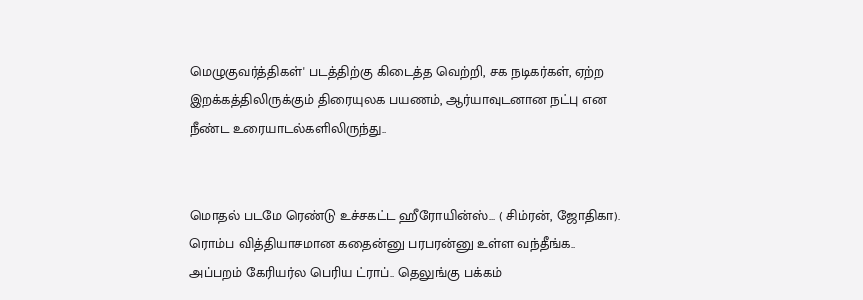மெழுகுவர்த்திகள்' படத்திற்கு கிடைத்த வெற்றி, சக நடிகர்கள், ஏற்ற இறக்கத்திலிருக்கும் திரையுலக பயணம், ஆர்யாவுடனான நட்பு என நீண்ட உரையாடல்களிலிருந்து..


மொதல் படமே ரெண்டு உச்சகட்ட ஹீரோயின்ஸ்... ( சிம்ரன், ஜோதிகா). ரொம்ப வித்தியாசமான கதைன்னு பரபரன்னு உள்ள வந்தீங்க.. அப்பறம் கேரியர்ல பெரிய ட்ராப்.. தெலுங்கு பக்கம்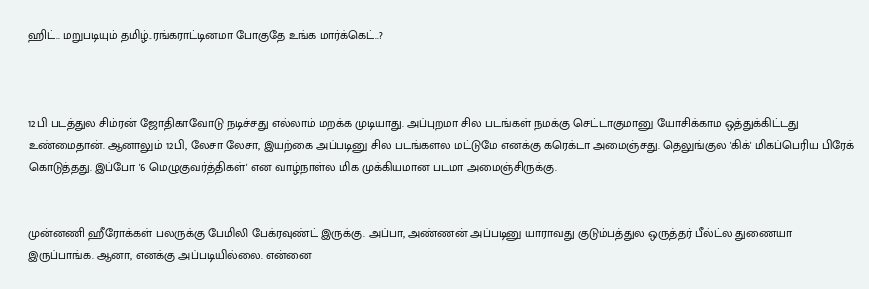ஹிட்.. மறுபடியும் தமிழ்..ரங்கராட்டினமா போகுதே உங்க மார்க்கெட்..?



12பி படத்துல சிம்ரன் ஜோதிகாவோடு நடிச்சது எல்லாம் மறக்க முடியாது. அப்புறமா சில படங்கள் நமக்கு செட்டாகுமானு யோசிக்காம ஒத்துக்கிட்டது உண்மைதான். ஆனாலும் 12பி, லேசா லேசா, இயற்கை அப்படினு சில படங்களல மட்டுமே எனக்கு கரெக்டா அமைஞ்சது. தெலுங்குல 'கிக்' மிகப்பெரிய பிரேக் கொடுத்தது. இப்போ '6 மெழுகுவர்த்திகள்' என வாழ்நாள்ல மிக முக்கியமான படமா அமைஞ்சிருக்கு.


முன்னணி ஹீரோக்கள் பலருக்கு பேமிலி பேக்ரவுண்ட் இருக்கு. அப்பா, அண்ணன் அப்படினு யாராவது குடும்பத்துல ஒருத்தர் பீல்ட்ல துணையா இருப்பாங்க. ஆனா, எனக்கு அப்படியில்லை. என்னை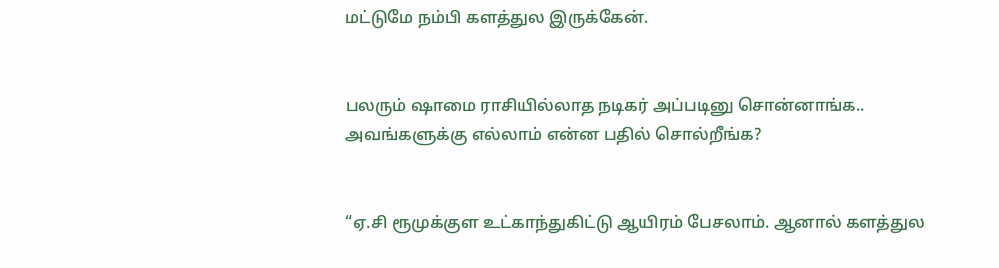மட்டுமே நம்பி களத்துல இருக்கேன்.


பலரும் ஷாமை ராசியில்லாத நடிகர் அப்படினு சொன்னாங்க.. அவங்களுக்கு எல்லாம் என்ன பதில் சொல்றீங்க?


“ஏ.சி ரூமுக்குள உட்காந்துகிட்டு ஆயிரம் பேசலாம். ஆனால் களத்துல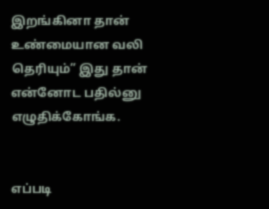இறங்கினா தான் உண்மையான வலி தெரியும்” இது தான் என்னோட பதில்னு எழுதிக்கோங்க.


எப்படி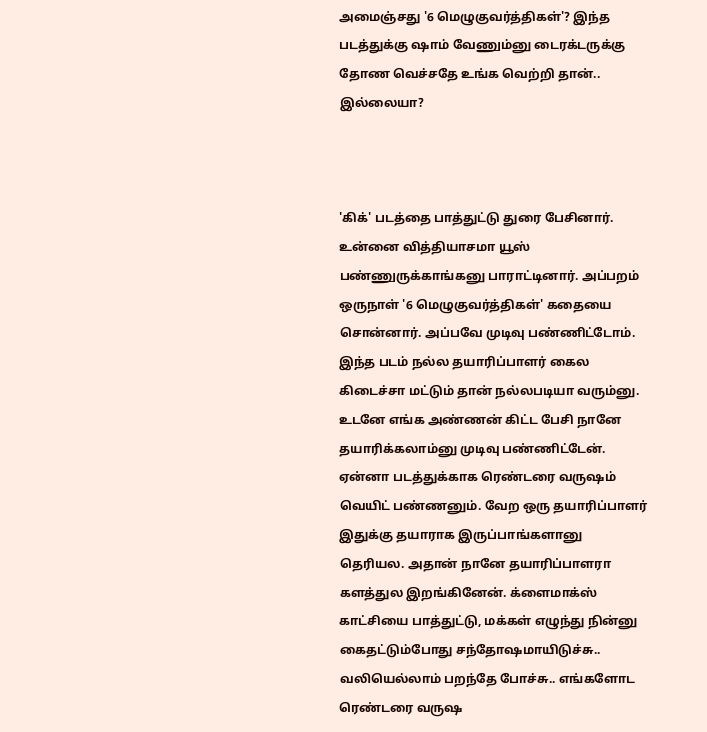அமைஞ்சது '6 மெழுகுவர்த்திகள்'? இந்த படத்துக்கு ஷாம் வேணும்னு டைரக்டருக்கு தோண வெச்சதே உங்க வெற்றி தான்.. இல்லையா?



'கிக்' படத்தை பாத்துட்டு துரை பேசினார். உன்னை வித்தியாசமா யூஸ் பண்ணுருக்காங்கனு பாராட்டினார். அப்பறம் ஒருநாள் '6 மெழுகுவர்த்திகள்' கதையை சொன்னார். அப்பவே முடிவு பண்ணிட்டோம். இந்த படம் நல்ல தயாரிப்பாளர் கைல கிடைச்சா மட்டும் தான் நல்லபடியா வரும்னு. உடனே எங்க அண்ணன் கிட்ட பேசி நானே தயாரிக்கலாம்னு முடிவு பண்ணிட்டேன்.
ஏன்னா படத்துக்காக ரெண்டரை வருஷம் வெயிட் பண்ணனும். வேற ஒரு தயாரிப்பாளர் இதுக்கு தயாராக இருப்பாங்களானு தெரியல. அதான் நானே தயாரிப்பாளரா களத்துல இறங்கினேன். க்ளைமாக்ஸ் காட்சியை பாத்துட்டு, மக்கள் எழுந்து நின்னு கைதட்டும்போது சந்தோஷமாயிடுச்சு.. வலியெல்லாம் பறந்தே போச்சு.. எங்களோட ரெண்டரை வருஷ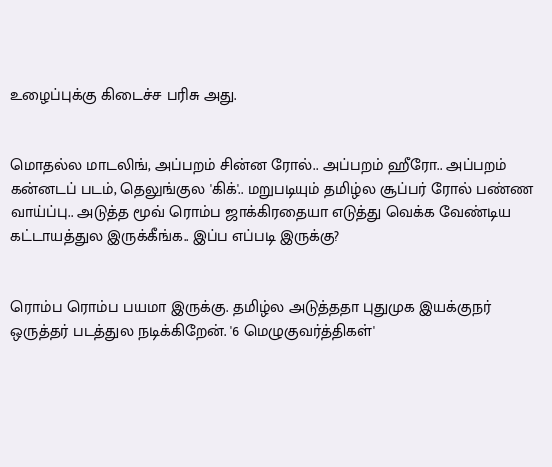உழைப்புக்கு கிடைச்ச பரிசு அது.


மொதல்ல மாடலிங், அப்பறம் சின்ன ரோல்.. அப்பறம் ஹீரோ.. அப்பறம் கன்னடப் படம், தெலுங்குல 'கிக்'.. மறுபடியும் தமிழ்ல சூப்பர் ரோல் பண்ண வாய்ப்பு.. அடுத்த மூவ் ரொம்ப ஜாக்கிரதையா எடுத்து வெக்க வேண்டிய கட்டாயத்துல இருக்கீங்க.. இப்ப எப்படி இருக்கு?


ரொம்ப ரொம்ப பயமா இருக்கு. தமிழ்ல அடுத்ததா புதுமுக இயக்குநர்  ஒருத்தர் படத்துல நடிக்கிறேன். '6 மெழுகுவர்த்திகள்'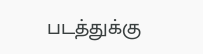படத்துக்கு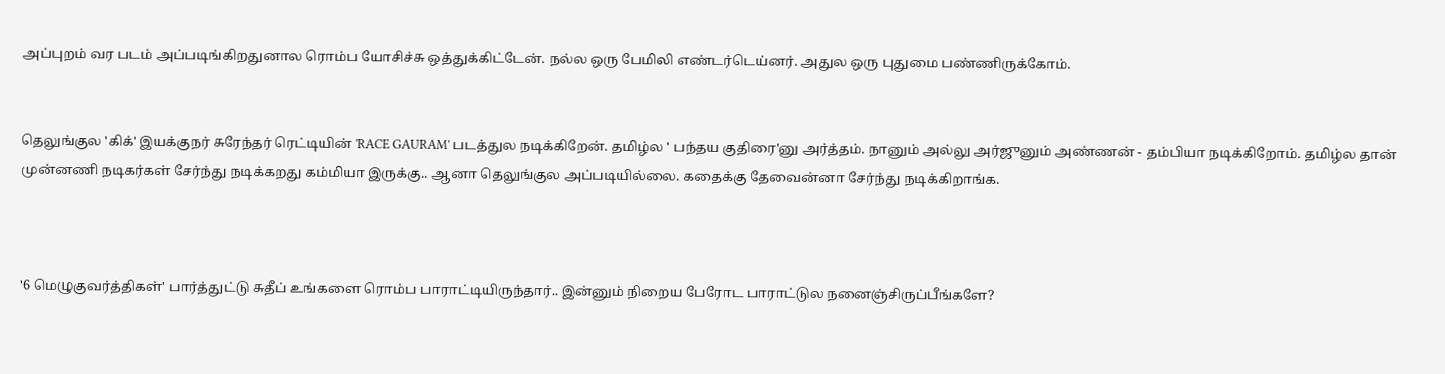அப்புறம் வர படம் அப்படிங்கிறதுனால ரொம்ப யோசிச்சு ஒத்துக்கிட்டேன். நல்ல ஒரு பேமிலி எண்டர்டெய்னர். அதுல ஒரு புதுமை பண்ணிருக்கோம்.


தெலுங்குல 'கிக்' இயக்குநர் சுரேந்தர் ரெட்டியின் 'RACE GAURAM' படத்துல நடிக்கிறேன். தமிழ்ல ' பந்தய குதிரை'னு அர்த்தம். நானும் அல்லு அர்ஜுனும் அண்ணன் - தம்பியா நடிக்கிறோம். தமிழ்ல தான் முன்னணி நடிகர்கள் சேர்ந்து நடிக்கறது கம்மியா இருக்கு.. ஆனா தெலுங்குல அப்படியில்லை. கதைக்கு தேவைன்னா சேர்ந்து நடிக்கிறாங்க.



'6 மெழுகுவர்த்திகள்' பார்த்துட்டு சுதீப் உங்களை ரொம்ப பாராட்டியிருந்தார்.. இன்னும் நிறைய பேரோட பாராட்டுல நனைஞ்சிருப்பீங்களே?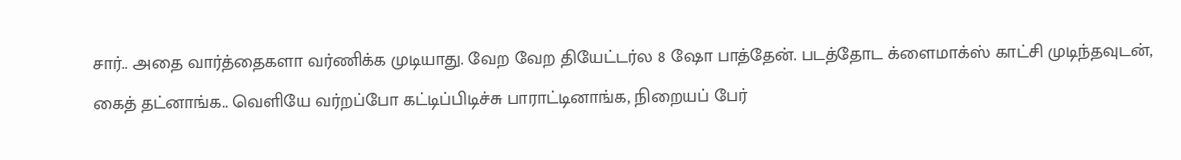சார்.. அதை வார்த்தைகளா வர்ணிக்க முடியாது. வேற வேற தியேட்டர்ல 8 ஷோ பாத்தேன். படத்தோட க்ளைமாக்ஸ் காட்சி முடிந்தவுடன், கைத் தட்னாங்க.. வெளியே வர்றப்போ கட்டிப்பிடிச்சு பாராட்டினாங்க, நிறையப் பேர்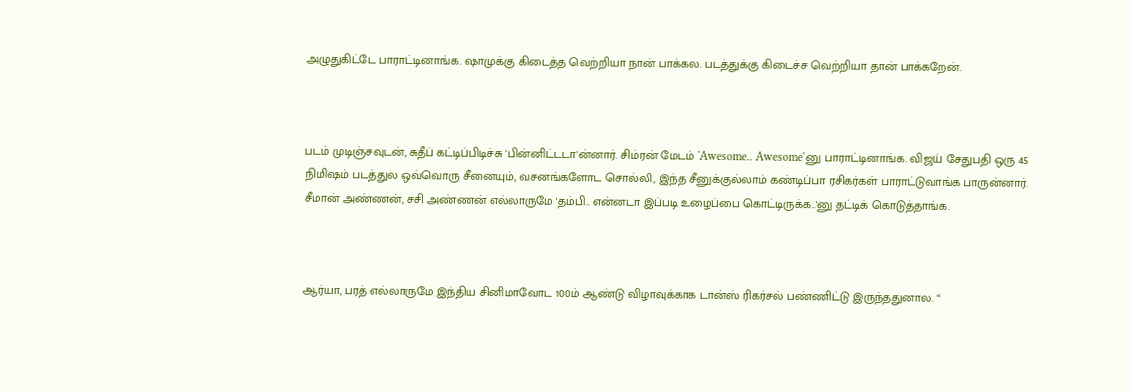அழுதுகிட்டே பாராட்டினாங்க. ஷாமுக்கு கிடைத்த வெற்றியா நான் பாக்கல. படத்துக்கு கிடைச்ச வெற்றியா தான் பாக்கறேன்.



படம் முடிஞ்சவுடன், சுதீப் கட்டிப்பிடிச்சு 'பின்னிட்டடா'ன்னார். சிம்ரன் மேடம் 'Awesome.. Awesome'னு பாராட்டினாங்க. விஜய் சேதுபதி ஒரு 45 நிமிஷம் படத்துல ஒவ்வொரு சீனையும், வசனங்களோட சொல்லி, இந்த சீனுக்குல்லாம் கண்டிப்பா ரசிகர்கள் பாராட்டுவாங்க பாருன்னார். சீமான் அண்ணன், சசி அண்ணன் எல்லாருமே 'தம்பி.. என்னடா இப்படி உழைப்பை கொட்டிருக்க..'னு தட்டிக் கொடுத்தாங்க.



ஆர்யா, பரத் எல்லாருமே இந்திய சினிமாவோட 100ம் ஆண்டு விழாவுக்காக டான்ஸ் ரிகர்சல் பண்ணிட்டு இருந்ததுனால. “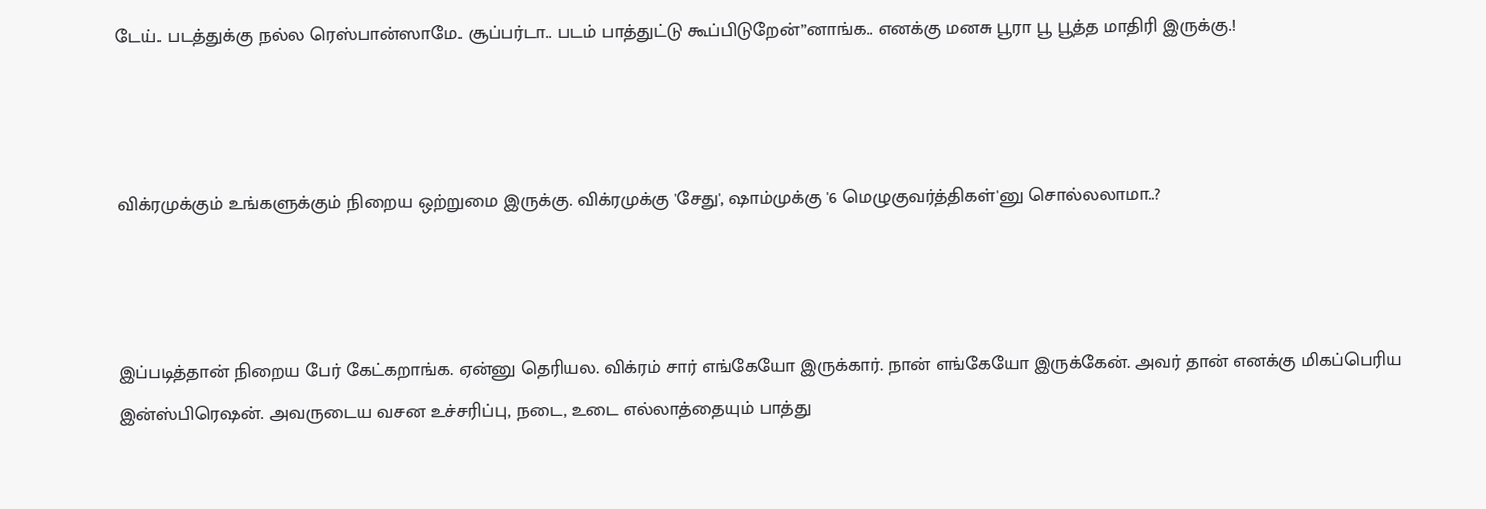டேய்.. படத்துக்கு நல்ல ரெஸ்பான்ஸாமே.. சூப்பர்டா.. படம் பாத்துட்டு கூப்பிடுறேன்”னாங்க.. எனக்கு மனசு பூரா பூ பூத்த மாதிரி இருக்கு.!



விக்ரமுக்கும் உங்களுக்கும் நிறைய ஒற்றுமை இருக்கு. விக்ரமுக்கு 'சேது', ஷாம்முக்கு '6 மெழுகுவர்த்திகள்'னு சொல்லலாமா..?



இப்படித்தான் நிறைய பேர் கேட்கறாங்க. ஏன்னு தெரியல. விக்ரம் சார் எங்கேயோ இருக்கார். நான் எங்கேயோ இருக்கேன். அவர் தான் எனக்கு மிகப்பெரிய இன்ஸ்பிரெஷன். அவருடைய வசன உச்சரிப்பு, நடை, உடை எல்லாத்தையும் பாத்து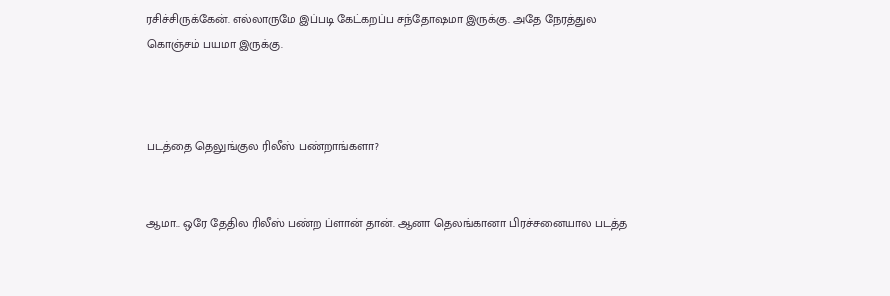ரசிச்சிருக்கேன். எல்லாருமே இப்படி கேட்கறப்ப சந்தோஷமா இருக்கு. அதே நேரத்துல கொஞ்சம் பயமா இருக்கு.



படத்தை தெலுங்குல ரிலீஸ் பண்றாங்களா?


ஆமா.. ஒரே தேதில ரிலீஸ் பண்ற ப்ளான் தான். ஆனா தெலங்கானா பிரச்சனையால படத்த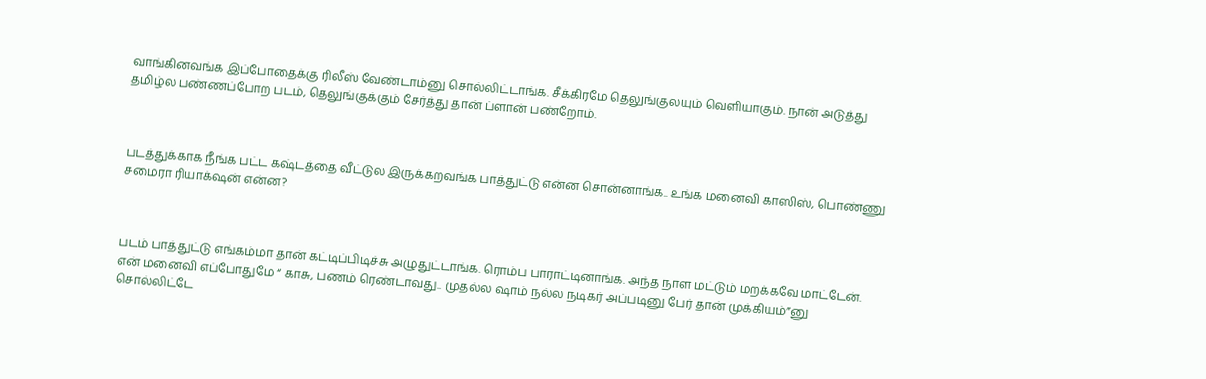வாங்கினவங்க இப்போதைக்கு ரிலீஸ் வேண்டாம்னு சொல்லிட்டாங்க. சீக்கிரமே தெலுங்குலயும் வெளியாகும். நான் அடுத்து தமிழ்ல பண்ணப்போற படம், தெலுங்குக்கும் சேர்த்து தான் ப்ளான் பண்றோம்.



படத்துக்காக நீங்க பட்ட கஷ்டத்தை வீட்டுல இருக்கறவங்க பாத்துட்டு என்ன சொன்னாங்க.. உங்க மனைவி காஸிஸ், பொண்ணு சமைரா ரியாக்‌ஷன் என்ன?



படம் பாத்துட்டு எங்கம்மா தான் கட்டிப்பிடிச்சு அழுதுட்டாங்க. ரொம்ப பாராட்டினாங்க. அந்த நாள மட்டும் மறக்கவே மாட்டேன். என் மனைவி எப்போதுமே “ காசு, பணம் ரெண்டாவது.. முதல்ல ஷாம் நல்ல நடிகர் அப்படினு பேர் தான் முக்கியம்”னு சொல்லிட்டே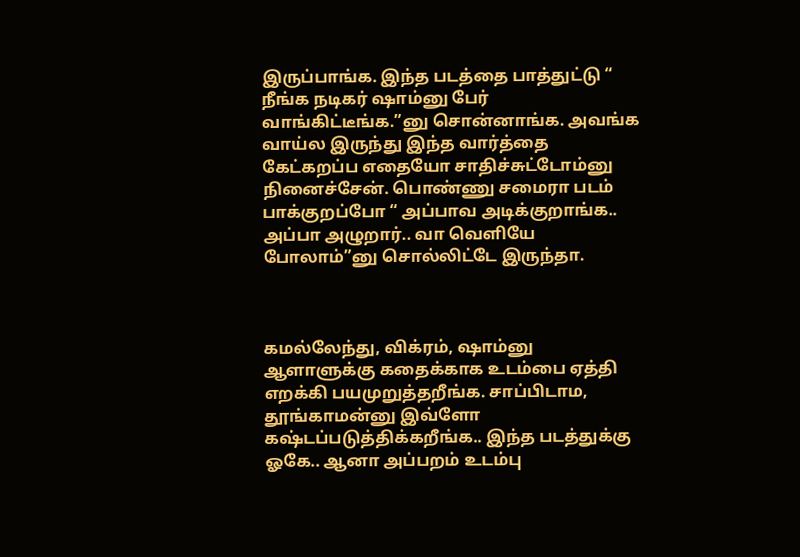இருப்பாங்க. இந்த படத்தை பாத்துட்டு “ நீங்க நடிகர் ஷாம்னு பேர் வாங்கிட்டீங்க.”னு சொன்னாங்க. அவங்க வாய்ல இருந்து இந்த வார்த்தை கேட்கறப்ப எதையோ சாதிச்சுட்டோம்னு நினைச்சேன். பொண்ணு சமைரா படம் பாக்குறப்போ “ அப்பாவ அடிக்குறாங்க.. அப்பா அழுறார்.. வா வெளியே போலாம்”னு சொல்லிட்டே இருந்தா.



கமல்லேந்து, விக்ரம், ஷாம்னு ஆளாளுக்கு கதைக்காக உடம்பை ஏத்தி எறக்கி பயமுறுத்தறீங்க. சாப்பிடாம, தூங்காமன்னு இவ்ளோ கஷ்டப்படுத்திக்கறீங்க.. இந்த படத்துக்கு ஓகே.. ஆனா அப்பறம் உடம்பு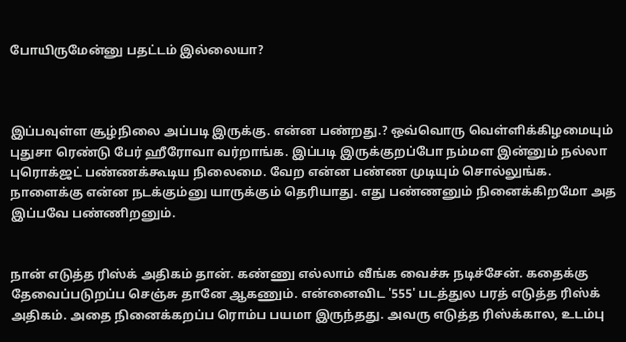போயிருமேன்னு பதட்டம் இல்லையா?



இப்பவுள்ள சூழ்நிலை அப்படி இருக்கு. என்ன பண்றது.? ஒவ்வொரு வெள்ளிக்கிழமையும் புதுசா ரெண்டு பேர் ஹீரோவா வர்றாங்க. இப்படி இருக்குறப்போ நம்மள இன்னும் நல்லா புரொக்ஜட் பண்ணக்கூடிய நிலைமை. வேற என்ன பண்ண முடியும் சொல்லுங்க. நாளைக்கு என்ன நடக்கும்னு யாருக்கும் தெரியாது. எது பண்ணனும் நினைக்கிறமோ அத இப்பவே பண்ணிறனும்.


நான் எடுத்த ரிஸ்க் அதிகம் தான். கண்ணு எல்லாம் வீங்க வைச்சு நடிச்சேன். கதைக்கு தேவைப்படுறப்ப செஞ்சு தானே ஆகணும். என்னைவிட '555' படத்துல பரத் எடுத்த ரிஸ்க் அதிகம். அதை நினைக்கறப்ப ரொம்ப பயமா இருந்தது. அவரு எடுத்த ரிஸ்க்கால, உடம்பு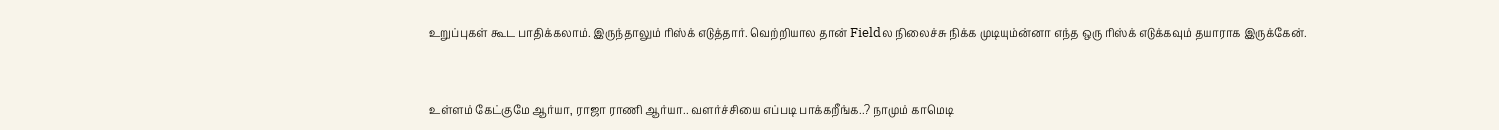உறுப்புகள் கூட பாதிக்கலாம். இருந்தாலும் ரிஸ்க் எடுத்தார். வெற்றியால தான் Fieldல நிலைச்சு நிக்க முடியும்ன்னா எந்த ஒரு ரிஸ்க் எடுக்கவும் தயாராக இருக்கேன்.



உள்ளம் கேட்குமே ஆர்யா, ராஜா ராணி ஆர்யா.. வளர்ச்சியை எப்படி பாக்கறீங்க..? நாமும் காமெடி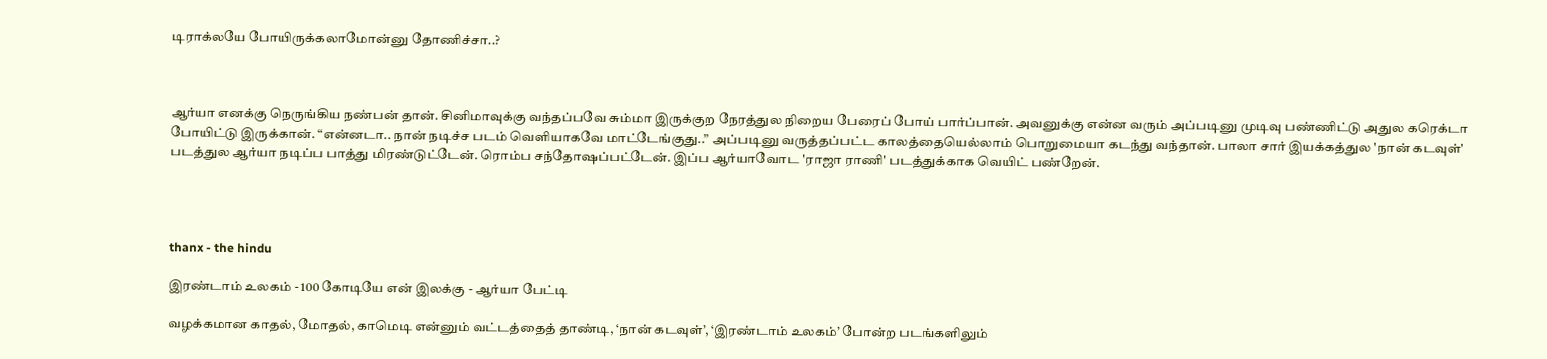டிராக்லயே போயிருக்கலாமோன்னு தோணிச்சா..?



ஆர்யா எனக்கு நெருங்கிய நண்பன் தான். சினிமாவுக்கு வந்தப்பவே சும்மா இருக்குற நேரத்துல நிறைய பேரைப் போய் பார்ப்பான். அவனுக்கு என்ன வரும் அப்படினு முடிவு பண்ணிட்டு அதுல கரெக்டா போயிட்டு இருக்கான். “என்னடா.. நான் நடிச்ச படம் வெளியாகவே மாட்டேங்குது..” அப்படினு வருத்தப்பட்ட காலத்தையெல்லாம் பொறுமையா கடந்து வந்தான். பாலா சார் இயக்கத்துல 'நான் கடவுள்' படத்துல ஆர்யா நடிப்ப பாத்து மிரண்டுட்டேன். ரொம்ப சந்தோஷப்பட்டேன். இப்ப ஆர்யாவோட 'ராஜா ராணி' படத்துக்காக வெயிட் பண்றேன்.




thanx - the hindu

இரண்டாம் உலகம் - 100 கோடியே என் இலக்கு - ஆர்யா பேட்டி

வழக்கமான காதல், மோதல், காமெடி என்னும் வட்டத்தைத் தாண்டி, ‘நான் கடவுள்’, ‘இரண்டாம் உலகம்’ போன்ற படங்களிலும்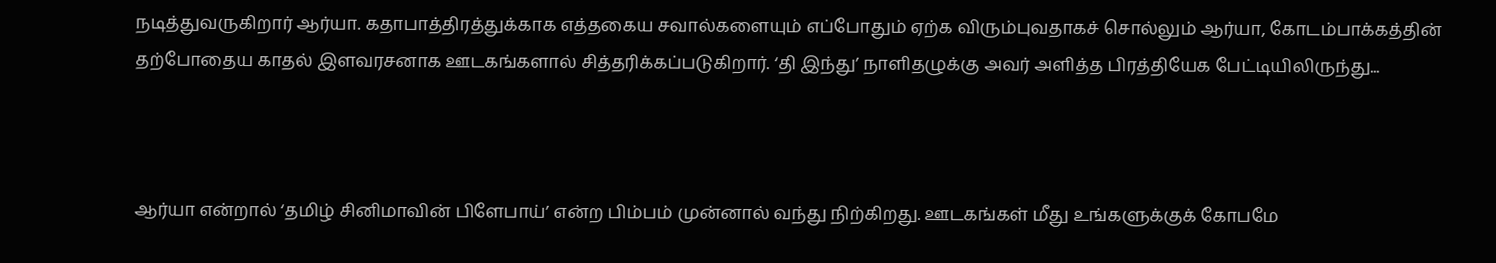நடித்துவருகிறார் ஆர்யா. கதாபாத்திரத்துக்காக எத்தகைய சவால்களையும் எப்போதும் ஏற்க விரும்புவதாகச் சொல்லும் ஆர்யா, கோடம்பாக்கத்தின் தற்போதைய காதல் இளவரசனாக ஊடகங்களால் சித்தரிக்கப்படுகிறார். ‘தி இந்து’ நாளிதழுக்கு அவர் அளித்த பிரத்தியேக பேட்டியிலிருந்து...



ஆர்யா என்றால் ‘தமிழ் சினிமாவின் பிளேபாய்’ என்ற பிம்பம் முன்னால் வந்து நிற்கிறது. ஊடகங்கள் மீது உங்களுக்குக் கோபமே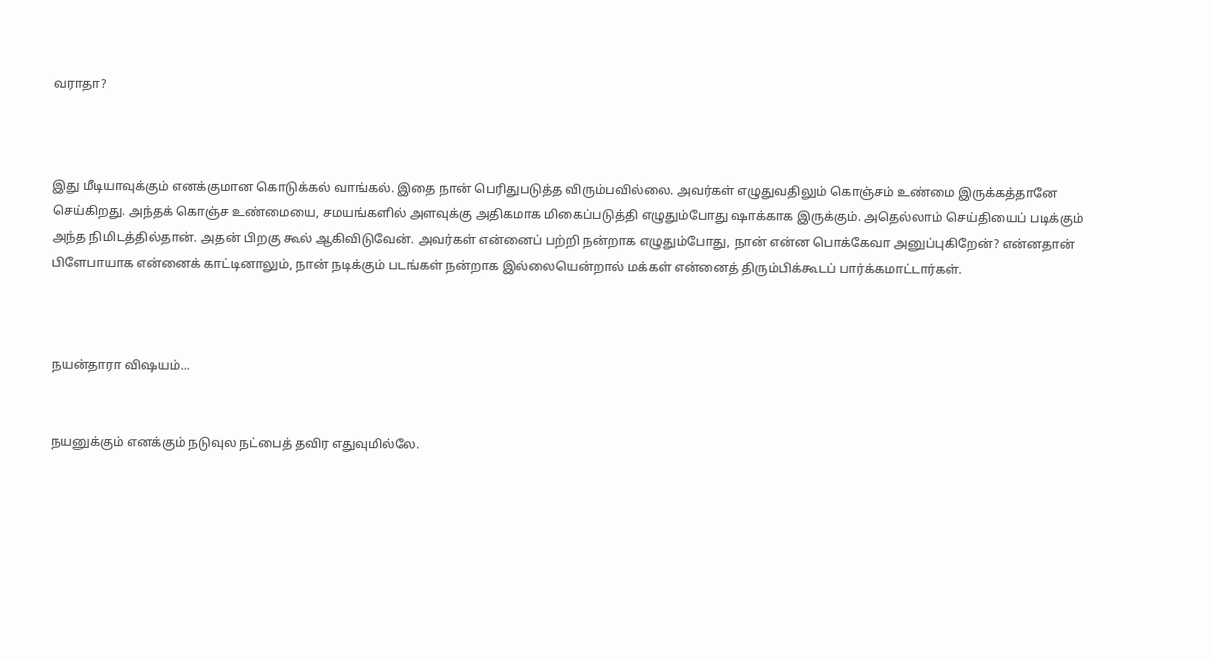வராதா?



இது மீடியாவுக்கும் எனக்குமான கொடுக்கல் வாங்கல். இதை நான் பெரிதுபடுத்த விரும்பவில்லை. அவர்கள் எழுதுவதிலும் கொஞ்சம் உண்மை இருக்கத்தானே செய்கிறது. அந்தக் கொஞ்ச உண்மையை, சமயங்களில் அளவுக்கு அதிகமாக மிகைப்படுத்தி எழுதும்போது ஷாக்காக இருக்கும். அதெல்லாம் செய்தியைப் படிக்கும் அந்த நிமிடத்தில்தான். அதன் பிறகு கூல் ஆகிவிடுவேன். அவர்கள் என்னைப் பற்றி நன்றாக எழுதும்போது, நான் என்ன பொக்கேவா அனுப்புகிறேன்? என்னதான் பிளேபாயாக என்னைக் காட்டினாலும், நான் நடிக்கும் படங்கள் நன்றாக இல்லையென்றால் மக்கள் என்னைத் திரும்பிக்கூடப் பார்க்கமாட்டார்கள்.



நயன்தாரா விஷயம்...


நயனுக்கும் எனக்கும் நடுவுல நட்பைத் தவிர எதுவுமில்லே.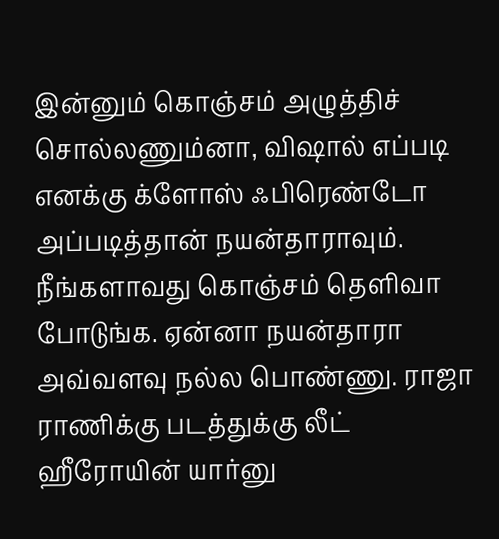இன்னும் கொஞ்சம் அழுத்திச் சொல்லணும்னா, விஷால் எப்படி எனக்கு க்ளோஸ் ஃபிரெண்டோ அப்படித்தான் நயன்தாராவும். நீங்களாவது கொஞ்சம் தெளிவா போடுங்க. ஏன்னா நயன்தாரா அவ்வளவு நல்ல பொண்ணு. ராஜா ராணிக்கு படத்துக்கு லீட் ஹீரோயின் யார்னு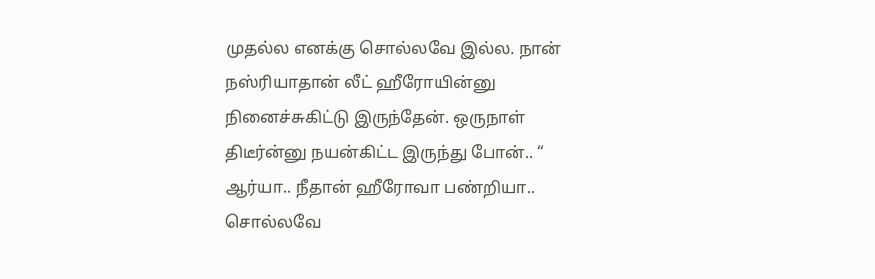முதல்ல எனக்கு சொல்லவே இல்ல. நான் நஸ்ரியாதான் லீட் ஹீரோயின்னு நினைச்சுகிட்டு இருந்தேன். ஒருநாள் திடீர்ன்னு நயன்கிட்ட இருந்து போன்.. “ ஆர்யா.. நீதான் ஹீரோவா பண்றியா.. சொல்லவே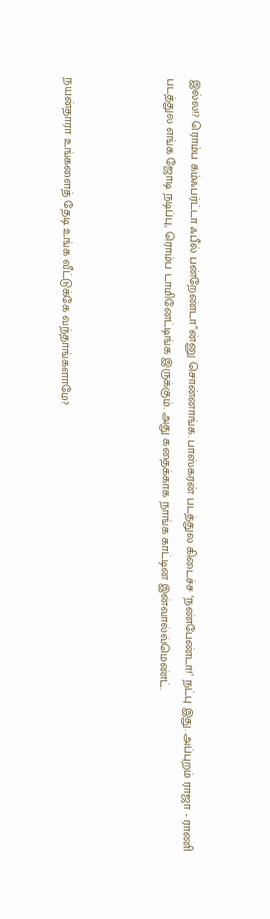இல்ல!? ரொம்ப கம்ஃபர்ட்டா ஃபீல் பன்றேண்டா”ன்னு சொன்னாங்க. பாஸ்கரன் படத்துல கிடைச்ச ‘நண்பேண்டா!’ நட்பு இது. அப்புறம் ராஜா - ராணி படத்துல எங்க ஜோடி நடிப்பு, ரொம்ப டாமினேட்டிங்க இருக்கும். அது கதைக்காக நாங்க காட்டின இன்வால்வ்மெண்ட்.



நயன்தாரா உங்களைத் தேடி உங்க வீட்டுக்கே வந்தாங்களாமே?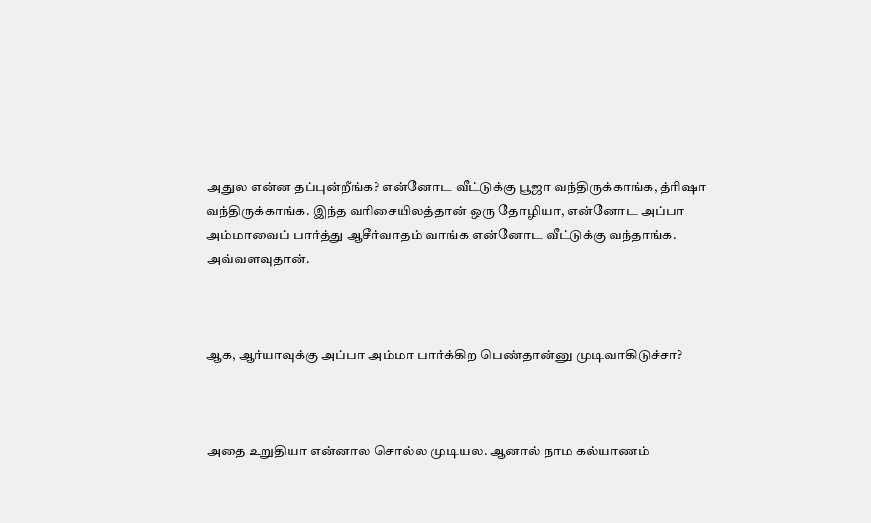அதுல என்ன தப்புன்றீங்க? என்னோட வீட்டுக்கு பூஜா வந்திருக்காங்க, த்ரிஷா வந்திருக்காங்க. இந்த வரிசையிலத்தான் ஒரு தோழியா, என்னோட அப்பா அம்மாவைப் பார்த்து ஆசீர்வாதம் வாங்க என்னோட வீட்டுக்கு வந்தாங்க. அவ்வளவுதான்.



ஆக, ஆர்யாவுக்கு அப்பா அம்மா பார்க்கிற பெண்தான்னு முடிவாகிடுச்சா?



அதை உறுதியா என்னால சொல்ல முடியல. ஆனால் நாம கல்யாணம்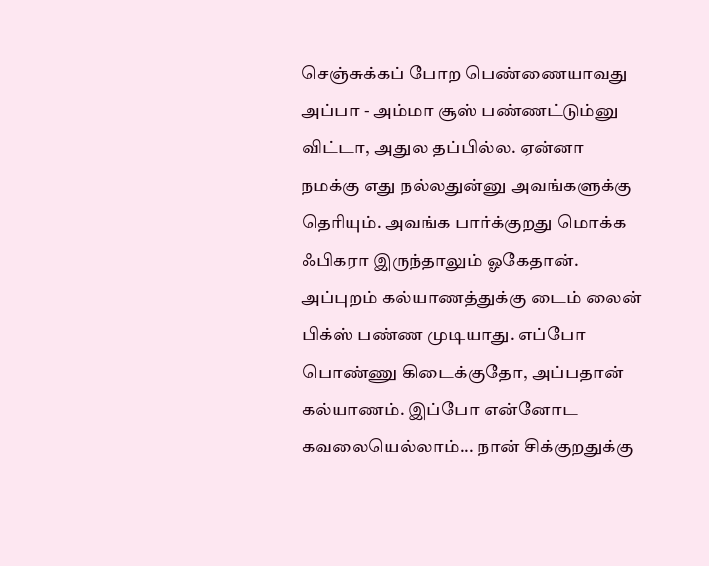செஞ்சுக்கப் போற பெண்ணையாவது அப்பா - அம்மா சூஸ் பண்ணட்டும்னு விட்டா, அதுல தப்பில்ல. ஏன்னா நமக்கு எது நல்லதுன்னு அவங்களுக்கு தெரியும். அவங்க பார்க்குறது மொக்க ஃபிகரா இருந்தாலும் ஓகேதான். அப்புறம் கல்யாணத்துக்கு டைம் லைன் பிக்ஸ் பண்ண முடியாது. எப்போ பொண்ணு கிடைக்குதோ, அப்பதான் கல்யாணம். இப்போ என்னோட கவலையெல்லாம்... நான் சிக்குறதுக்கு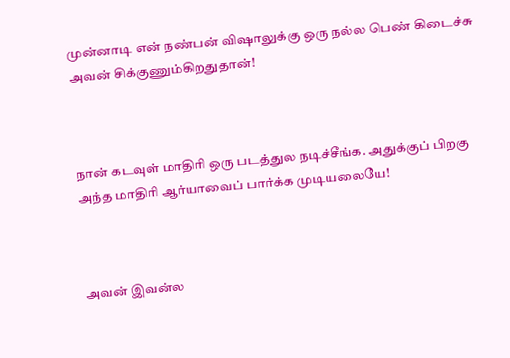முன்னாடி என் நண்பன் விஷாலுக்கு ஒரு நல்ல பெண் கிடைச்சு அவன் சிக்குணும்கிறதுதான்!



நான் கடவுள் மாதிரி ஒரு படத்துல நடிச்சீங்க. அதுக்குப் பிறகு அந்த மாதிரி ஆர்யாவைப் பார்க்க முடியலையே!



அவன் இவன்ல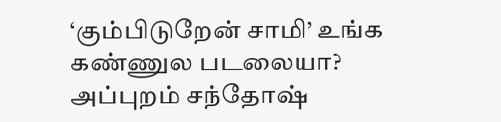‘கும்பிடுறேன் சாமி’ உங்க கண்ணுல படலையா? அப்புறம் சந்தோஷ்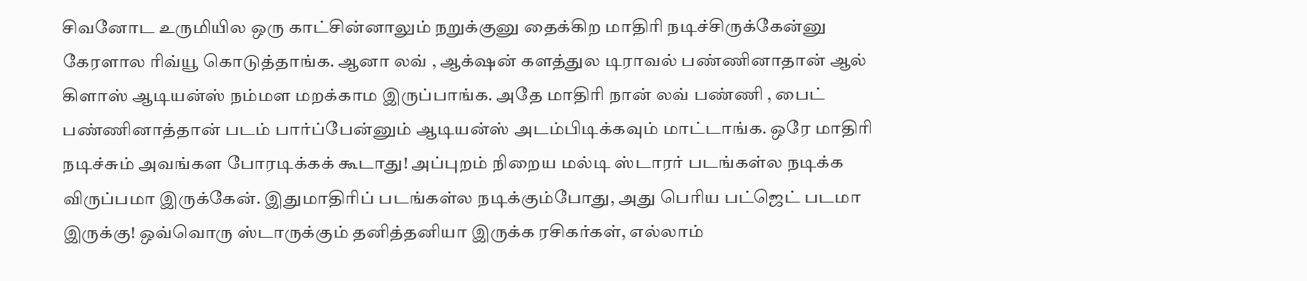சிவனோட உருமியில ஒரு காட்சின்னாலும் நறுக்குனு தைக்கிற மாதிரி நடிச்சிருக்கேன்னு கேரளால ரிவ்யூ கொடுத்தாங்க. ஆனா லவ் , ஆக்‌ஷன் களத்துல டிராவல் பண்ணினாதான் ஆல் கிளாஸ் ஆடியன்ஸ் நம்மள மறக்காம இருப்பாங்க. அதே மாதிரி நான் லவ் பண்ணி , பைட் பண்ணினாத்தான் படம் பார்ப்பேன்னும் ஆடியன்ஸ் அடம்பிடிக்கவும் மாட்டாங்க. ஒரே மாதிரி நடிச்சும் அவங்கள போரடிக்கக் கூடாது! அப்புறம் நிறைய மல்டி ஸ்டாரர் படங்கள்ல நடிக்க விருப்பமா இருக்கேன். இதுமாதிரிப் படங்கள்ல நடிக்கும்போது, அது பெரிய பட்ஜெட் படமா இருக்கு! ஒவ்வொரு ஸ்டாருக்கும் தனித்தனியா இருக்க ரசிகர்கள், எல்லாம்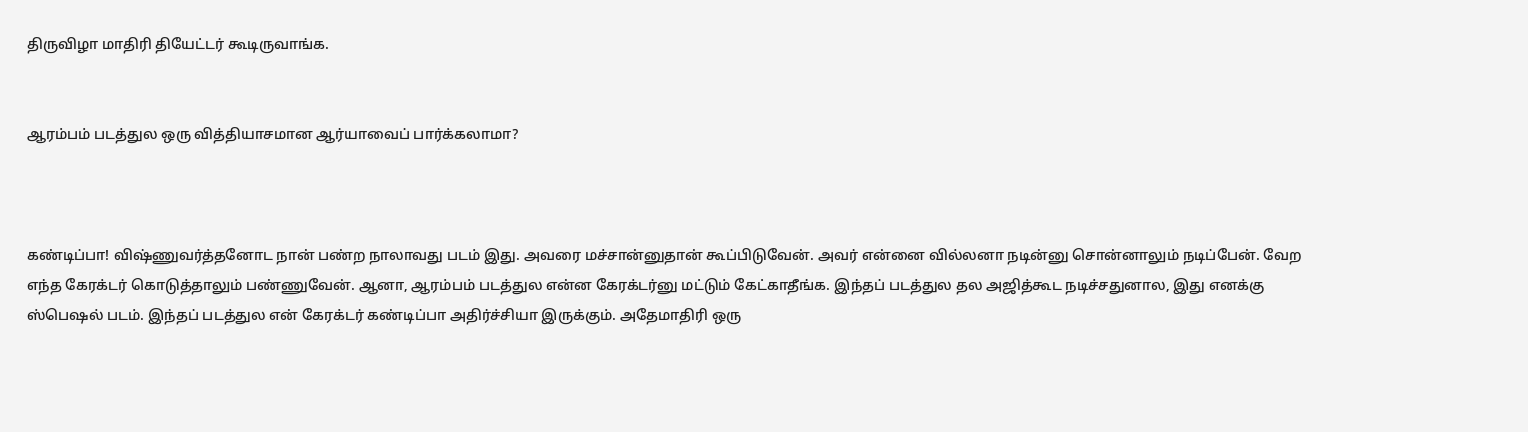திருவிழா மாதிரி தியேட்டர் கூடிருவாங்க.


ஆரம்பம் படத்துல ஒரு வித்தியாசமான ஆர்யாவைப் பார்க்கலாமா?



கண்டிப்பா! விஷ்ணுவர்த்தனோட நான் பண்ற நாலாவது படம் இது. அவரை மச்சான்னுதான் கூப்பிடுவேன். அவர் என்னை வில்லனா நடின்னு சொன்னாலும் நடிப்பேன். வேற எந்த கேரக்டர் கொடுத்தாலும் பண்ணுவேன். ஆனா, ஆரம்பம் படத்துல என்ன கேரக்டர்னு மட்டும் கேட்காதீங்க. இந்தப் படத்துல தல அஜித்கூட நடிச்சதுனால, இது எனக்கு ஸ்பெஷல் படம். இந்தப் படத்துல என் கேரக்டர் கண்டிப்பா அதிர்ச்சியா இருக்கும். அதேமாதிரி ஒரு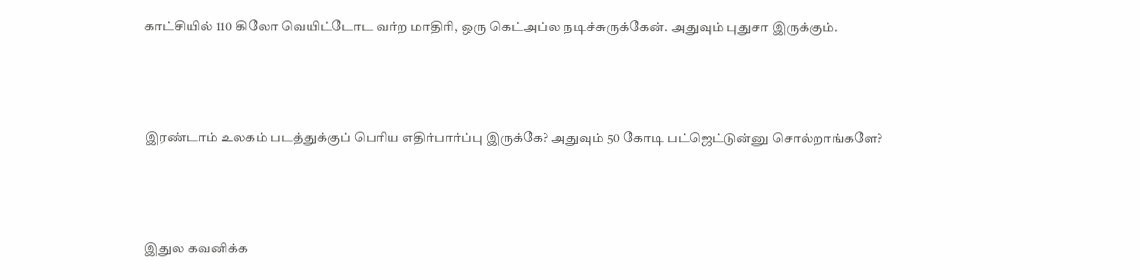காட்சியில் 110 கிலோ வெயிட்டோட வர்ற மாதிரி, ஒரு கெட்அப்ல நடிச்சுருக்கேன். அதுவும் புதுசா இருக்கும்.



இரண்டாம் உலகம் படத்துக்குப் பெரிய எதிர்பார்ப்பு இருக்கே? அதுவும் 50 கோடி பட்ஜெட்டுன்னு சொல்றாங்களே?



இதுல கவனிக்க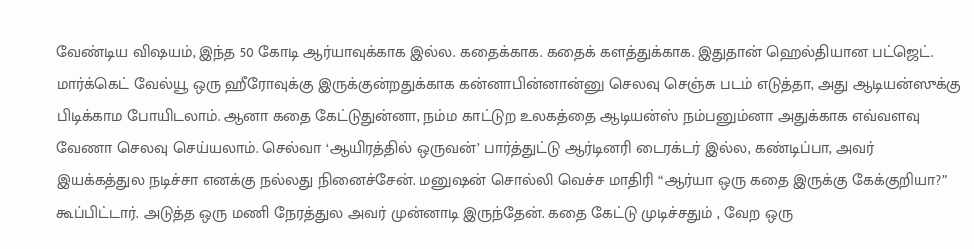வேண்டிய விஷயம், இந்த 50 கோடி ஆர்யாவுக்காக இல்ல. கதைக்காக. கதைக் களத்துக்காக. இதுதான் ஹெல்தியான பட்ஜெட். மார்க்கெட் வேல்யூ ஒரு ஹீரோவுக்கு இருக்குன்றதுக்காக கன்னாபின்னான்னு செலவு செஞ்சு படம் எடுத்தா, அது ஆடியன்ஸுக்கு பிடிக்காம போயிடலாம். ஆனா கதை கேட்டுதுன்னா, நம்ம காட்டுற உலகத்தை ஆடியன்ஸ் நம்பனும்னா அதுக்காக எவ்வளவு வேணா செலவு செய்யலாம். செல்வா ‘ஆயிரத்தில் ஒருவன்’ பார்த்துட்டு ஆர்டினரி டைரக்டர் இல்ல, கண்டிப்பா, அவர் இயக்கத்துல நடிச்சா எனக்கு நல்லது நினைச்சேன். மனுஷன் சொல்லி வெச்ச மாதிரி “ஆர்யா ஒரு கதை இருக்கு கேக்குறியா?” கூப்பிட்டார். அடுத்த ஒரு மணி நேரத்துல அவர் முன்னாடி இருந்தேன். கதை கேட்டு முடிச்சதும் , வேற ஒரு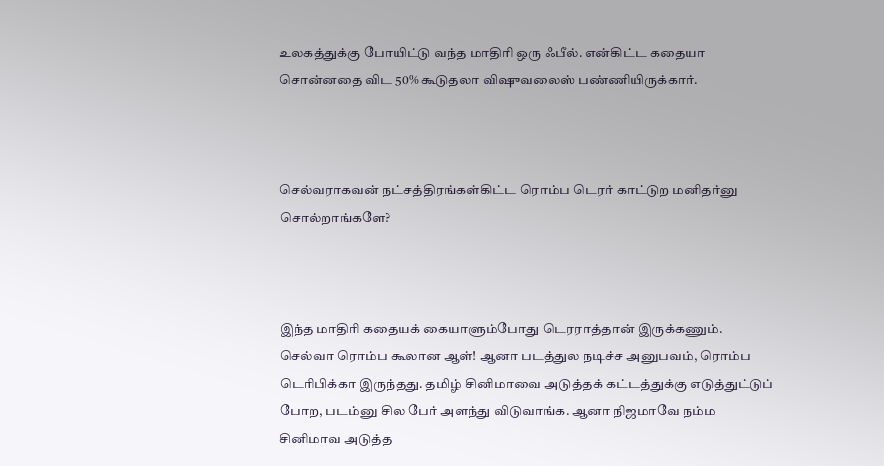உலகத்துக்கு போயிட்டு வந்த மாதிரி ஒரு ஃபீல். என்கிட்ட கதையா சொன்னதை விட 50% கூடுதலா விஷுவலைஸ் பண்ணியிருக்கார்.



செல்வராகவன் நட்சத்திரங்கள்கிட்ட ரொம்ப டெரர் காட்டுற மனிதர்னு சொல்றாங்களே?



இந்த மாதிரி கதையக் கையாளும்போது டெரராத்தான் இருக்கணும். செல்வா ரொம்ப கூலான ஆள்! ஆனா படத்துல நடிச்ச அனுபவம், ரொம்ப டெரிபிக்கா இருந்தது. தமிழ் சினிமாவை அடுத்தக் கட்டத்துக்கு எடுத்துட்டுப் போற, படம்னு சில பேர் அளந்து விடுவாங்க. ஆனா நிஜமாவே நம்ம சினிமாவ அடுத்த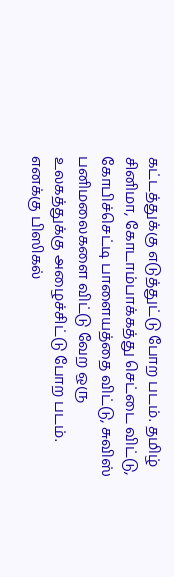கட்டத்துக்கு எடுத்துட்டு போற படம். தமிழ் சினிமா, கோடாம்பாக்கத்து செட்டை விட்டு, கோபிச்செட்டி பாளையத்தை விட்டு, சுவிஸ் பனிமலைகளை விட்டு வேற ஒரு உலகத்துக்கு அழைச்சிட்டு போற படம். எனக்கு பிஸிகல்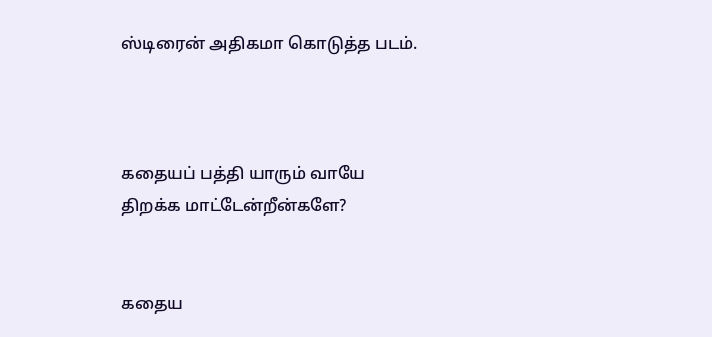ஸ்டிரைன் அதிகமா கொடுத்த படம்.



கதையப் பத்தி யாரும் வாயே திறக்க மாட்டேன்றீன்களே?


கதைய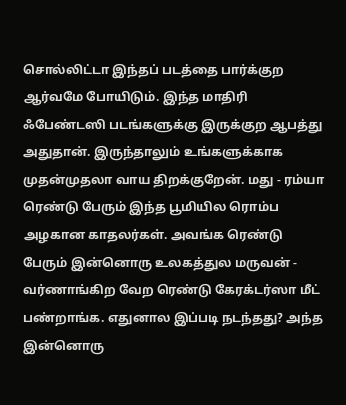சொல்லிட்டா இந்தப் படத்தை பார்க்குற ஆர்வமே போயிடும். இந்த மாதிரி ஃபேண்டஸி படங்களுக்கு இருக்குற ஆபத்து அதுதான். இருந்தாலும் உங்களுக்காக முதன்முதலா வாய திறக்குறேன். மது - ரம்யா ரெண்டு பேரும் இந்த பூமியில ரொம்ப அழகான காதலர்கள். அவங்க ரெண்டு பேரும் இன்னொரு உலகத்துல மருவன் - வர்ணாங்கிற வேற ரெண்டு கேரக்டர்ஸா மீட் பண்றாங்க. எதுனால இப்படி நடந்தது? அந்த இன்னொரு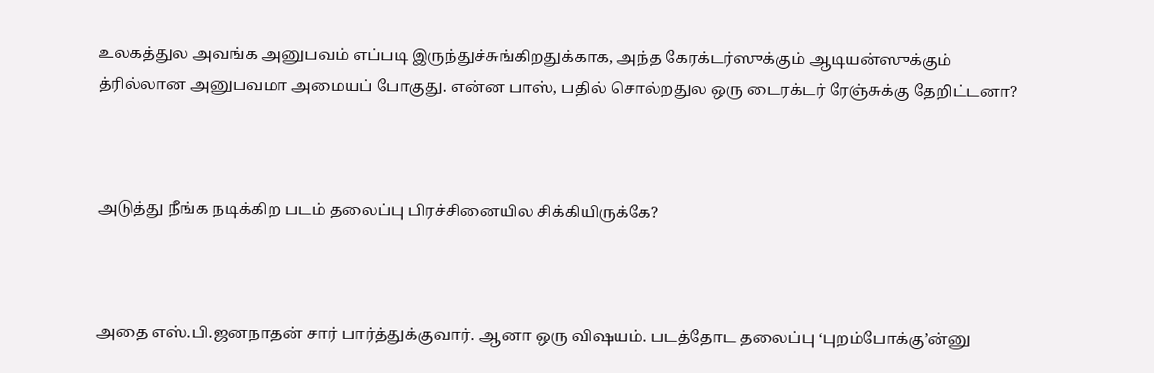உலகத்துல அவங்க அனுபவம் எப்படி இருந்துச்சுங்கிறதுக்காக, அந்த கேரக்டர்ஸுக்கும் ஆடியன்ஸுக்கும் த்ரில்லான அனுபவமா அமையப் போகுது. என்ன பாஸ், பதில் சொல்றதுல ஒரு டைரக்டர் ரேஞ்சுக்கு தேறிட்டனா?



அடுத்து நீங்க நடிக்கிற படம் தலைப்பு பிரச்சினையில சிக்கியிருக்கே?



அதை எஸ்.பி.ஜனநாதன் சார் பார்த்துக்குவார். ஆனா ஒரு விஷயம். படத்தோட தலைப்பு ‘புறம்போக்கு’ன்னு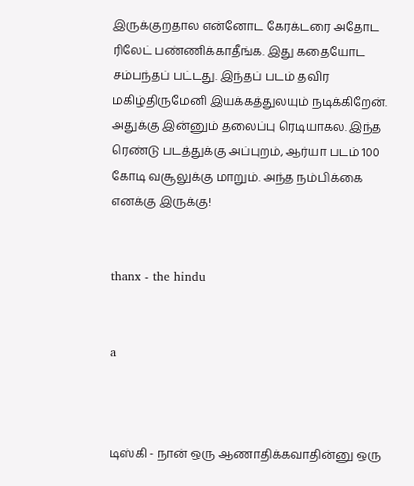இருக்குறதால என்னோட கேரக்டரை அதோட ரிலேட் பண்ணிக்காதீங்க. இது கதையோட சம்பந்தப் பட்டது. இந்தப் படம் தவிர மகிழ்திருமேனி இயக்கத்துலயும் நடிக்கிறேன். அதுக்கு இன்னும் தலைப்பு ரெடியாகல. இந்த ரெண்டு படத்துக்கு அப்புறம், ஆர்யா படம் 100 கோடி வசூலுக்கு மாறும். அந்த நம்பிக்கை எனக்கு இருக்கு!


thanx - the hindu


a



டிஸ்கி - நான் ஒரு ஆணாதிக்கவாதின்னு ஒரு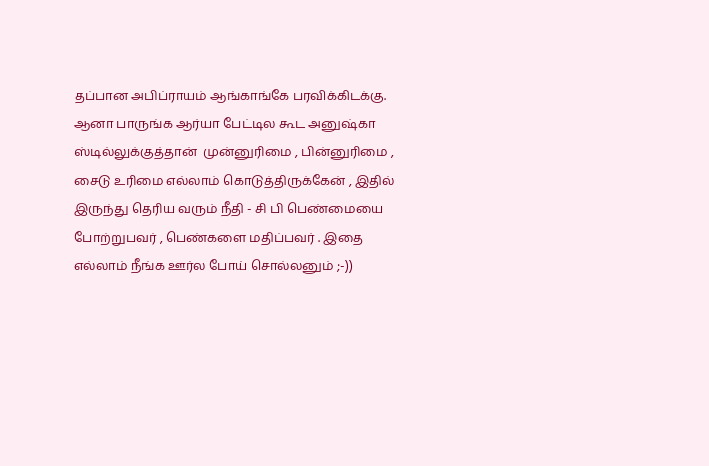தப்பான அபிப்ராயம் ஆங்காங்கே பரவிக்கிடக்கு. ஆனா பாருங்க ஆர்யா பேட்டில கூட அனுஷ்கா ஸ்டில்லுக்குத்தான்  முன்னுரிமை , பின்னுரிமை , சைடு உரிமை எல்லாம் கொடுத்திருக்கேன் , இதில் இருந்து தெரிய வரும் நீதி - சி பி பெண்மையை போற்றுபவர் , பெண்களை மதிப்பவர் . இதை எல்லாம் நீங்க ஊர்ல போய் சொல்லனும் ;-))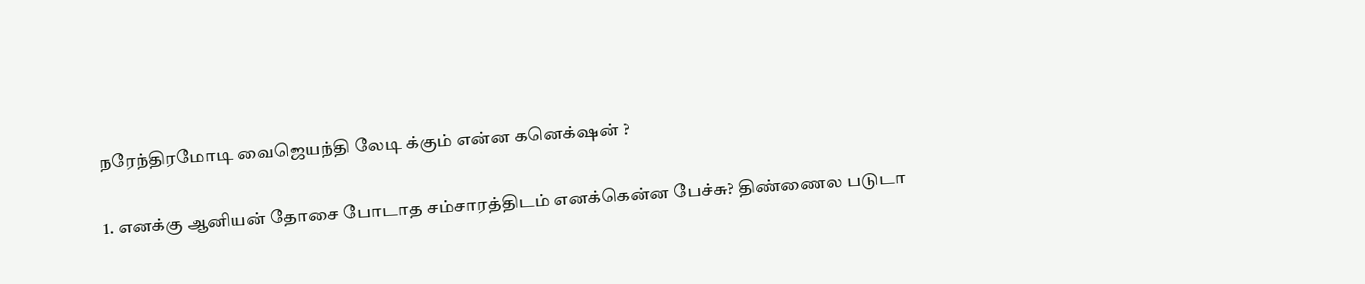நரேந்திரமோடி வைஜெயந்தி லேடி க்கும் என்ன கனெக்‌ஷன் ?

1. எனக்கு ஆனியன் தோசை போடாத சம்சாரத்திடம் எனக்கென்ன பேச்சு? திண்ணைல படுடா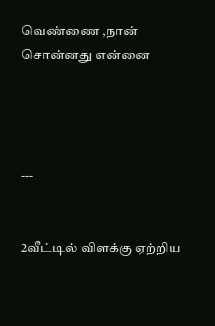வெண்ணை ,நான் சொன்னது என்னை




---


2வீட்டில் விளக்கு ஏற்றிய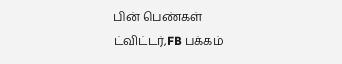பின் பெண்கள் ட்விட்டர்,FB பக்கம்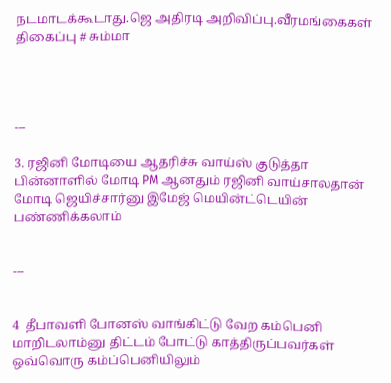நடமாடக்கூடாது.ஜெ அதிரடி அறிவிப்பு.வீரமங்கைகள் திகைப்பு # சும்மா




---

3. ரஜினி மோடியை ஆதரிச்சு வாய்ஸ் குடுத்தா பின்னாளில் மோடி PM ஆனதும் ரஜினி வாய்சாலதான் மோடி ஜெயிச்சார்னு இமேஜ் மெயின்ட்டெயின் பண்ணிக்கலாம்


---


4  தீபாவளி போனஸ் வாங்கிட்டு வேற கம்பெனி மாறிடலாம்னு திட்டம் போட்டு காத்திருப்பவர்கள் ஒவ்வொரு கம்ப்பெனியிலும்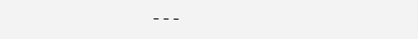---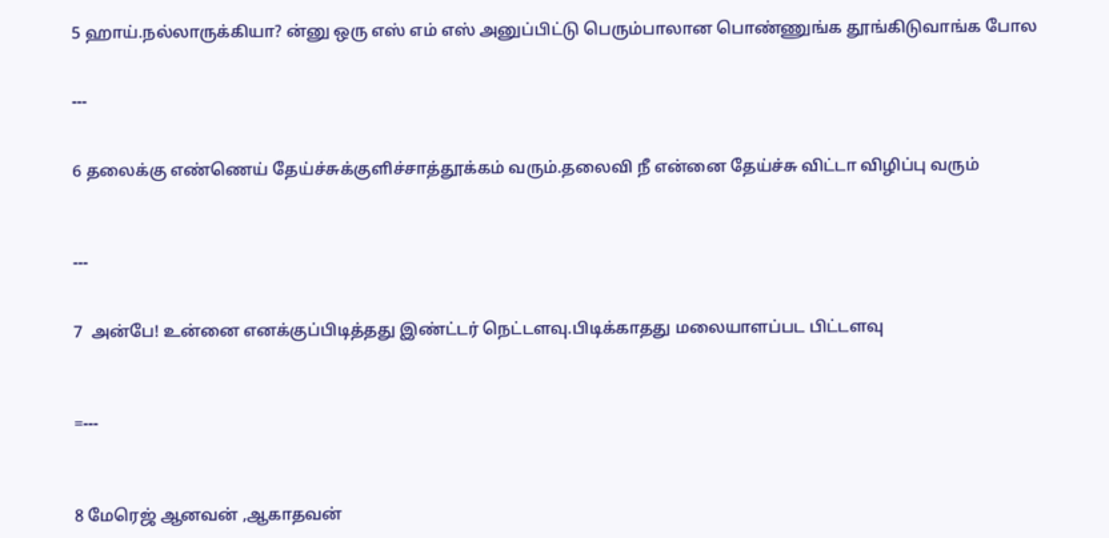5 ஹாய்.நல்லாருக்கியா? ன்னு ஒரு எஸ் எம் எஸ் அனுப்பிட்டு பெரும்பாலான பொண்ணுங்க தூங்கிடுவாங்க போல


---


6 தலைக்கு எண்ணெய் தேய்ச்சுக்குளிச்சாத்தூக்கம் வரும்.தலைவி நீ என்னை தேய்ச்சு விட்டா விழிப்பு வரும்



---


7  அன்பே! உன்னை எனக்குப்பிடித்தது இண்ட்டர் நெட்டளவு.பிடிக்காதது மலையாளப்பட பிட்டளவு



=---



8 மேரெஜ் ஆனவன் ,ஆகாதவன்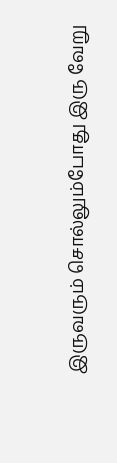இருவரும் சொல்லும்போது இரு வேறு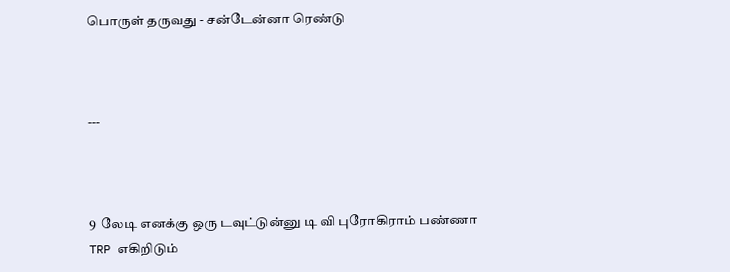பொருள் தருவது - சன்டேன்னா ரெண்டு



---



9  லேடி எனக்கு ஒரு டவுட்டுன்னு டி வி புரோகிராம் பண்ணா TRP எகிறிடும்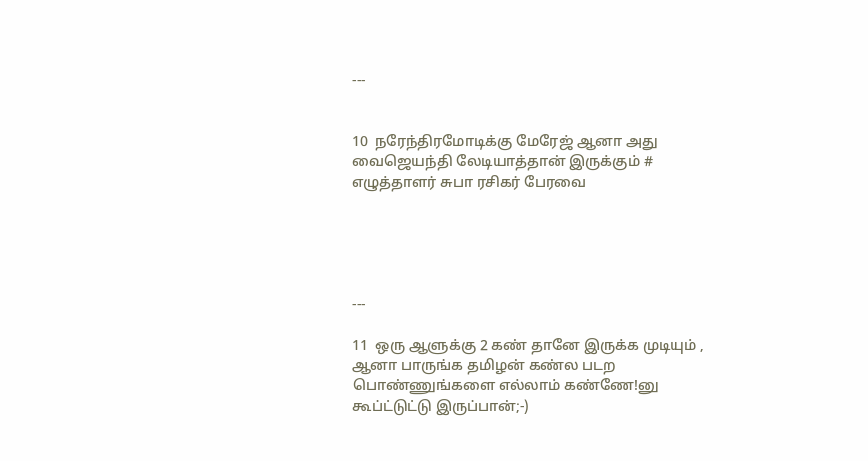---


10  நரேந்திரமோடிக்கு மேரேஜ் ஆனா அது வைஜெயந்தி லேடியாத்தான் இருக்கும் # எழுத்தாளர் சுபா ரசிகர் பேரவை





---

11  ஒரு ஆளுக்கு 2 கண் தானே இருக்க முடியும் , ஆனா பாருங்க தமிழன் கண்ல படற பொண்ணுங்களை எல்லாம் கண்ணே!னு கூப்ட்டுட்டு இருப்பான்;-)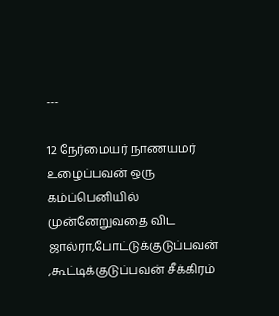---

12 நேர்மையர் நாணயமர் உழைப்பவன் ஒரு கம்ப்பெனியில் முன்னேறுவதை விட ஜால்ரா,போட்டுக்குடுப்பவன் ,கூட்டிக்குடுப்பவன் சீக்கிரம்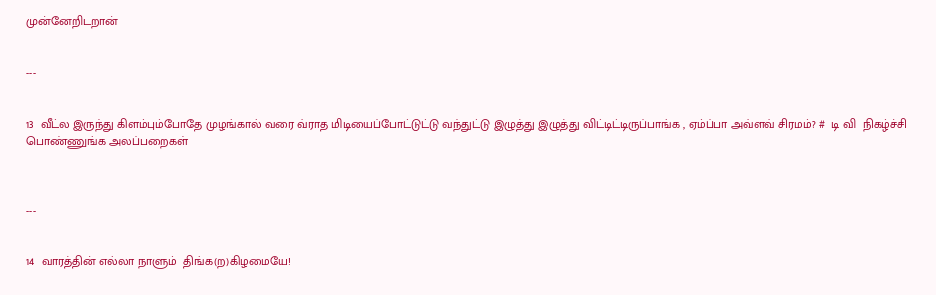முன்னேறிடறான்


---


13  வீட்ல இருந்து கிளம்பும்போதே முழங்கால் வரை வ்ராத மிடியைப்போட்டுட்டு வந்துட்டு இழுத்து இழுத்து விட்டிட்டிருப்பாங்க , ஏம்ப்பா அவ்ளவ் சிரமம்? #  டி வி  நிகழ்ச்சி பொண்ணுங்க அலப்பறைகள்



---


14  வாரத்தின் எல்லா நாளும்  திங்க(ற)கிழமையே!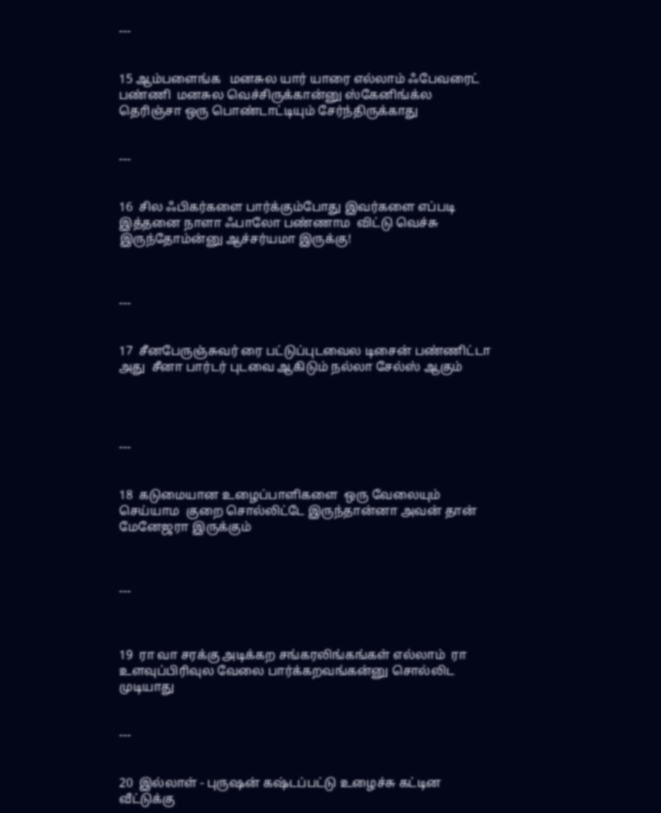---


15 ஆம்பளைங்க   மனசுல யார் யாரை எல்லாம் ஃபேவரைட் பண்ணி  மனசுல வெச்சிருக்கான்னு ஸ்கேனிங்க்ல தெரிஞ்சா ஒரு பொண்டாட்டியும் சேர்ந்திருக்காது


---


16  சில ஃபிகர்களை பார்க்கும்போது இவர்களை எப்படி இத்தனை நாளா ஃபாலோ பண்ணாம  விட்டு வெச்சு இருந்தோம்ன்னு ஆச்சர்யமா இருக்கு!



---


17  சீனபேருஞ்சுவர் ரை பட்டுப்புடவைல டிசைன் பண்ணிட்டா  அது  சீனா பார்டர் புடவை ஆகிடும் நல்லா சேல்ஸ் ஆகும்




---


18  கடுமையான உழைப்பாளிகளை  ஒரு வேலையும் செய்யாம  குறை சொல்லிட்டே இருந்தான்னா அவன் தான் மேனேஜரா இருக்கும்



---



19  ரா வா சரக்கு அடிக்கற சங்கரலிங்கங்கள் எல்லாம்  ரா உளவுப்பிரிவுல வேலை பார்க்கறவங்கன்னு சொல்லிட முடியாது


---


20  இல்லாள் - புருஷன் கஷ்டப்பட்டு உழைச்சு கட்டின வீட்டுக்கு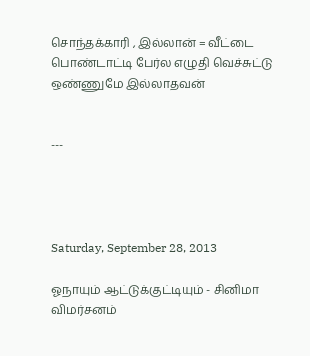சொந்தக்காரி , இல்லான் = வீட்டை பொண்டாட்டி பேர்ல எழுதி வெச்சுட்டு ஒண்ணுமே இல்லாதவன்


---




Saturday, September 28, 2013

ஓநாயும் ஆட்டுக்குட்டியும் - சினிமா விமர்சனம்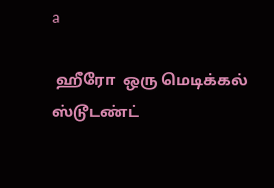a

 ஹீரோ  ஒரு மெடிக்கல் ஸ்டூடண்ட்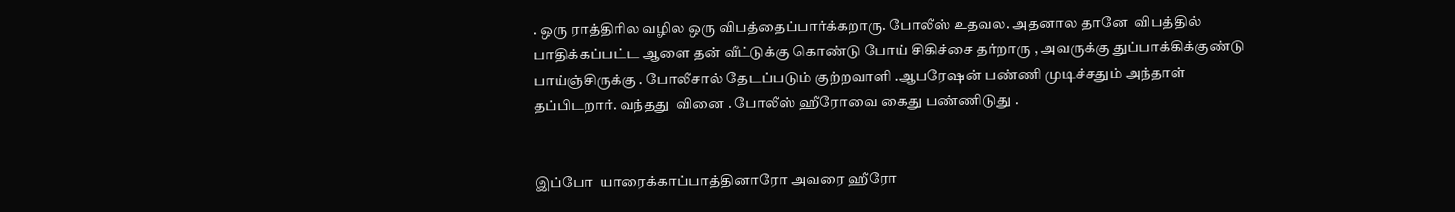. ஒரு ராத்திரில வழில ஒரு விபத்தைப்பார்க்கறாரு. போலீஸ் உதவல. அதனால தானே  விபத்தில் பாதிக்கப்பட்ட ஆளை தன் வீட்டுக்கு கொண்டு போய் சிகிச்சை தர்றாரு , அவருக்கு துப்பாக்கிக்குண்டு பாய்ஞ்சிருக்கு . போலீசால் தேடப்படும் குற்றவாளி .ஆபரேஷன் பண்ணி முடிச்சதும் அந்தாள் தப்பிடறார். வந்தது  வினை . போலீஸ் ஹீரோவை கைது பண்ணிடுது .


இப்போ  யாரைக்காப்பாத்தினாரோ அவரை ஹீரோ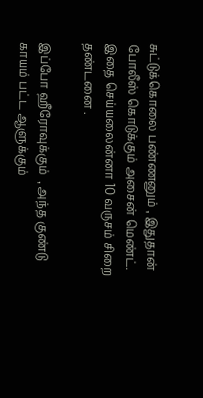சுட்டுக்கொலை பண்ணனும் , இதுதான் போலீஸ் கொடுக்கும் அசைன் மெண்ட். இதை செய்யலைன்னா 10 வருசம் சிறை தண்டனை .

இப்போ ஹீரோவுக்கும்  , அந்த குண்டு காயம் பட்ட ஆளுக்கும்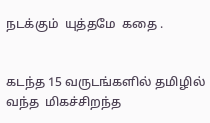நடக்கும்  யுத்தமே  கதை .


கடந்த 15 வருடங்களில் தமிழில் வந்த  மிகச்சிறந்த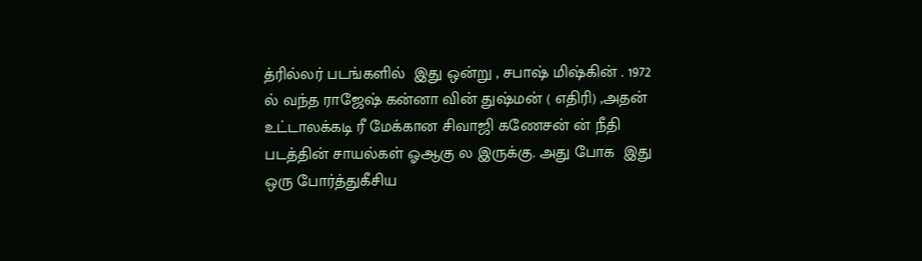த்ரில்லர் படங்களில்  இது ஒன்று , சபாஷ் மிஷ்கின் . 1972 ல் வந்த ராஜேஷ் கன்னா வின் துஷ்மன் ( எதிரி) ,அதன் உட்டாலக்கடி ரீ மேக்கான சிவாஜி கணேசன் ன் நீதி படத்தின் சாயல்கள் ஓஆகு ல இருக்கு. அது போக  இது ஒரு போர்த்துகீசிய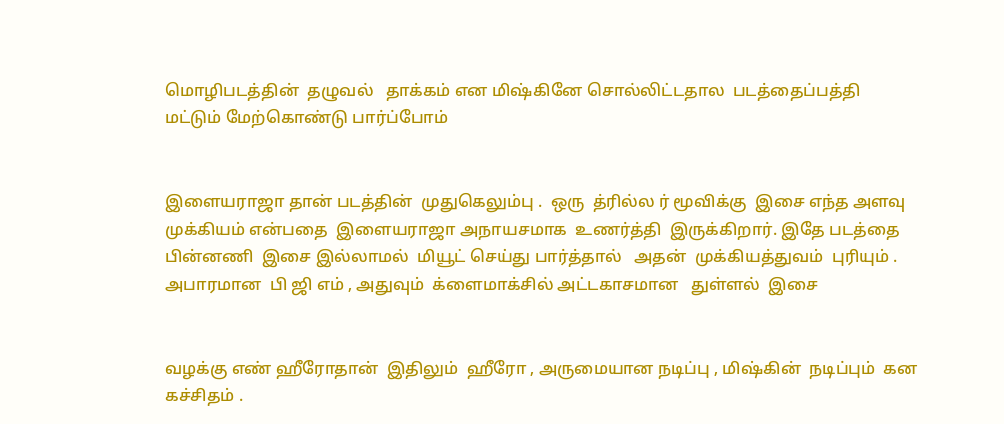மொழிபடத்தின்  தழுவல்   தாக்கம் என மிஷ்கினே சொல்லிட்டதால  படத்தைப்பத்தி மட்டும் மேற்கொண்டு பார்ப்போம்


இளையராஜா தான் படத்தின்  முதுகெலும்பு .  ஒரு  த்ரில்ல ர் மூவிக்கு  இசை எந்த அளவு  முக்கியம் என்பதை  இளையராஜா அநாயசமாக  உணர்த்தி  இருக்கிறார். இதே படத்தை பின்னணி  இசை இல்லாமல்  மியூட் செய்து பார்த்தால்   அதன்  முக்கியத்துவம்  புரியும் . அபாரமான  பி ஜி எம் , அதுவும்  க்ளைமாக்சில் அட்டகாசமான   துள்ளல்  இசை


வழக்கு எண் ஹீரோதான்  இதிலும்  ஹீரோ , அருமையான நடிப்பு , மிஷ்கின்  நடிப்பும்  கன கச்சிதம் .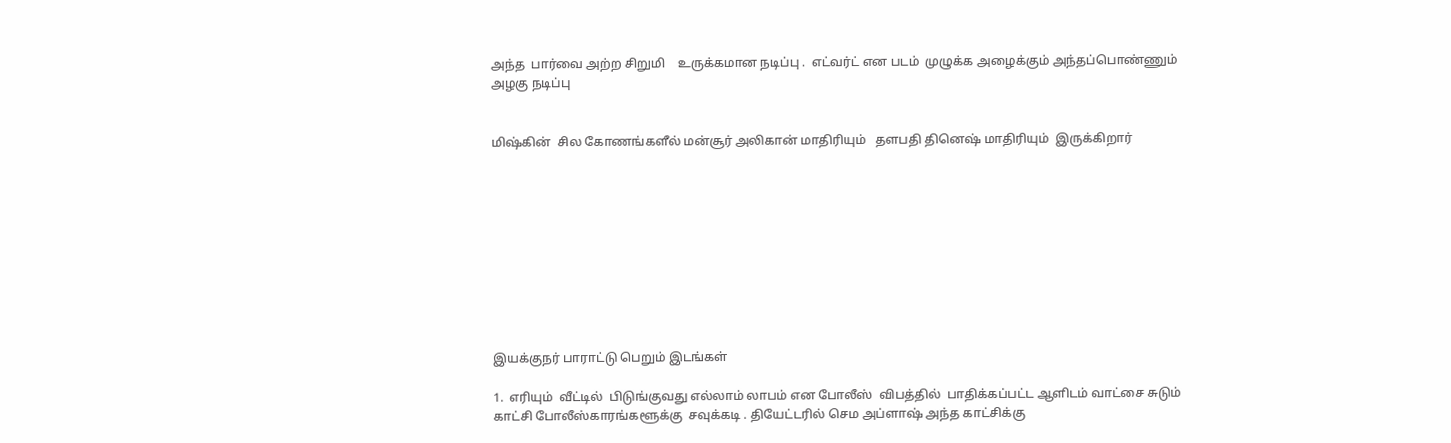அந்த  பார்வை அற்ற சிறுமி    உருக்கமான நடிப்பு .  எட்வர்ட் என படம்  முழுக்க அழைக்கும் அந்தப்பொண்ணும் அழகு நடிப்பு


மிஷ்கின்  சில கோணங்களீல் மன்சூர் அலிகான் மாதிரியும்   தளபதி தினெஷ் மாதிரியும்  இருக்கிறார்










இயக்குநர் பாராட்டு பெறும் இடங்கள்

1.  எரியும்  வீட்டில்  பிடுங்குவது எல்லாம் லாபம் என போலீஸ்  விபத்தில்  பாதிக்கப்பட்ட ஆளிடம் வாட்சை சுடும் காட்சி போலீஸ்காரங்களூக்கு  சவுக்கடி . தியேட்டரில் செம அப்ளாஷ் அந்த காட்சிக்கு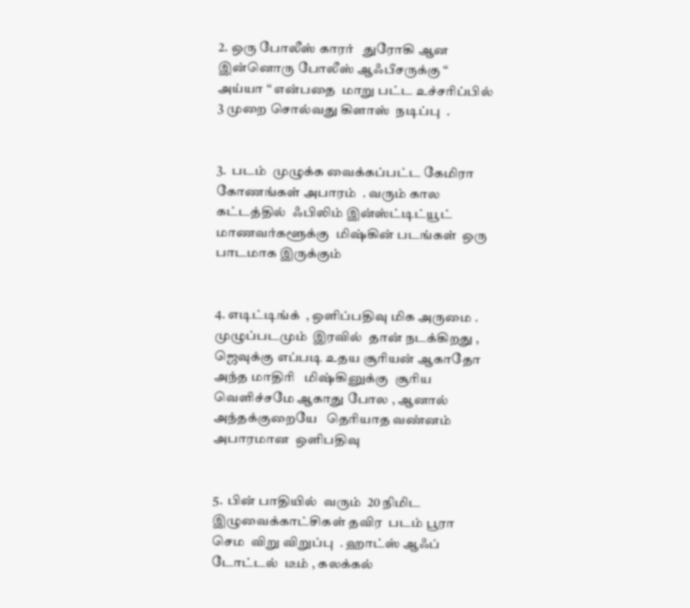2. ஒரு போலீஸ் காரர்   துரோகி ஆன இன்னொரு போலீஸ் ஆஃபீசருக்கு “ அய்யா “ என்பதை  மாறு பட்ட உச்சரிப்பில்  3 முறை சொல்வது கிளாஸ்  நடிப்பு  .


3.  படம்  முழுக்க வைக்கப்பட்ட கேமிரா  கோணங்கள் அபாரம்  . வரும் கால கட்டத்தில்  ஃபிலிம் இன்ஸ்ட்டிட்யூட் மாணவர்களூக்கு  மிஷ்கின் படங்கள்  ஒரு பாடமாக இருக்கும்


4. எடிட்டிங்க்  , ஒளிப்பதிவு மிக அருமை . முழுப்படமும்  இரவில்  தான் நடக்கிறது , ஜெவுக்கு எப்படி உதய சூரியன் ஆகாதோ அந்த மாதிரி   மிஷ்கினுக்கு  சூரிய வெளிச்சமே ஆகாது போல , ஆனால் அந்தக்குறையே   தெரியாத வண்னம் அபாரமான  ஒளிபதிவு


5.  பின் பாதியில்  வரும்  20 நிமிட   இழுவைக்காட்சிகள் தவிர  படம் பூரா செம  விறு விறுப்பு  . ஹாட்ஸ் ஆஃப்    டோட்டல்  டீம் , கலக்கல்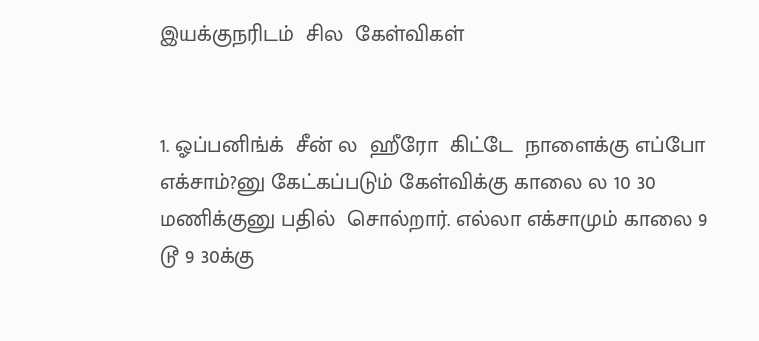இயக்குநரிடம்  சில  கேள்விகள்


1. ஓப்பனிங்க்  சீன் ல  ஹீரோ  கிட்டே  நாளைக்கு எப்போ எக்சாம்?னு கேட்கப்படும் கேள்விக்கு காலை ல 10 30 மணிக்குனு பதில்  சொல்றார். எல்லா எக்சாமும் காலை 9 டூ 9 30க்கு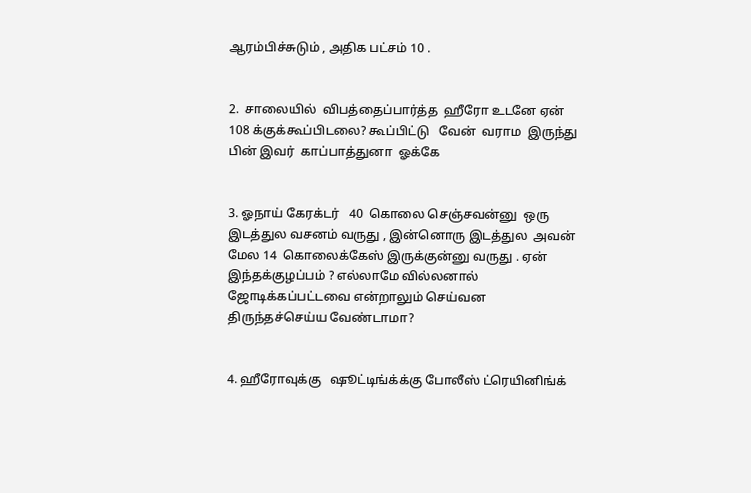ஆரம்பிச்சுடும் , அதிக பட்சம் 10 .


2.  சாலையில்  விபத்தைப்பார்த்த  ஹீரோ உடனே ஏன் 108 க்குக்கூப்பிடலை? கூப்பிட்டு   வேன்  வராம  இருந்து பின் இவர்  காப்பாத்துனா  ஓக்கே


3. ஓநாய் கேரக்டர்   40  கொலை செஞ்சவன்னு  ஒரு இடத்துல வசனம் வருது , இன்னொரு இடத்துல  அவன் மேல 14  கொலைக்கேஸ் இருக்குன்னு வருது . ஏன் இந்தக்குழப்பம் ? எல்லாமே வில்லனால்  ஜோடிக்கப்பட்டவை என்றாலும் செய்வன  திருந்தச்செய்ய வேண்டாமா?


4. ஹீரோவுக்கு   ஷூட்டிங்க்க்கு போலீஸ் ட்ரெயினிங்க்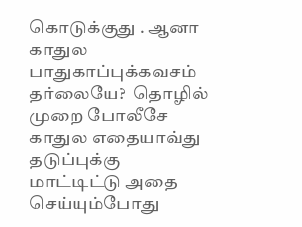கொடுக்குது . ஆனா  காதுல பாதுகாப்புக்கவசம் தர்லையே?  தொழில்  முறை போலீசே  காதுல எதையாவ்து தடுப்புக்கு மாட்டிட்டு அதை செய்யும்போது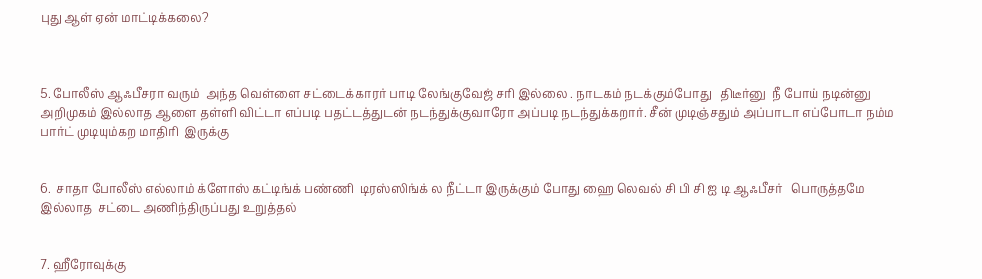புது ஆள் ஏன் மாட்டிக்கலை?



5. போலீஸ் ஆஃபீசரா வரும்  அந்த வெள்ளை சட்டைக்காரர் பாடி லேங்குவேஜ் சரி இல்லை . நாடகம் நடக்கும்போது   திடீர்னு  நீ போய் நடின்னு அறிமுகம் இல்லாத ஆளை தள்ளி விட்டா எப்படி பதட்டத்துடன் நடந்துக்குவாரோ அப்படி நடந்துக்கறார். சீன் முடிஞ்சதும் அப்பாடா எப்போடா நம்ம பார்ட் முடியும்கற மாதிரி  இருக்கு


6.  சாதா போலீஸ் எல்லாம் க்ளோஸ் கட்டிங்க் பண்ணி  டிரஸ்ஸிங்க் ல நீட்டா இருக்கும் போது ஹை லெவல் சி பி சி ஐ டி ஆஃபீசர்   பொருத்தமே இல்லாத  சட்டை அணிந்திருப்பது உறுத்தல்


7. ஹீரோவுக்கு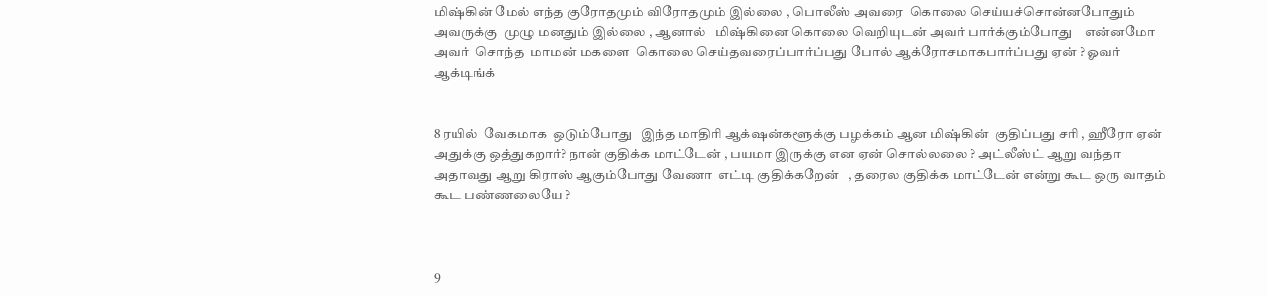மிஷ்கின் மேல் எந்த குரோதமும் விரோதமும் இல்லை , பொலீஸ் அவரை  கொலை செய்யச்சொன்னபோதும் அவருக்கு  முழு மனதும் இல்லை , ஆனால்   மிஷ்கினை கொலை வெறியுடன் அவர் பார்க்கும்போது    என்னமோ அவர்  சொந்த  மாமன் மகளை  கொலை செய்தவரைப்பார்ப்பது போல் ஆக்ரோசமாகபார்ப்பது ஏன் ? ஓவர் ஆக்டிங்க்


8 ரயில்  வேகமாக  ஒடும்போது   இந்த மாதிரி ஆக்‌ஷன்களூக்கு பழக்கம் ஆன மிஷ்கின்  குதிப்பது சரி , ஹீரோ ஏன் அதுக்கு ஒத்துகறார்? நான் குதிக்க மாட்டேன் , பயமா இருக்கு என ஏன் சொல்லலை ? அட்லீஸ்ட் ஆறு வந்தா  அதாவது ஆறு கிராஸ் ஆகும்போது வேணா  எட்டி குதிக்கறேன்   , தரைல குதிக்க மாட்டேன் என்று கூட ஒரு வாதம்  கூட பண்ணலையே ?



9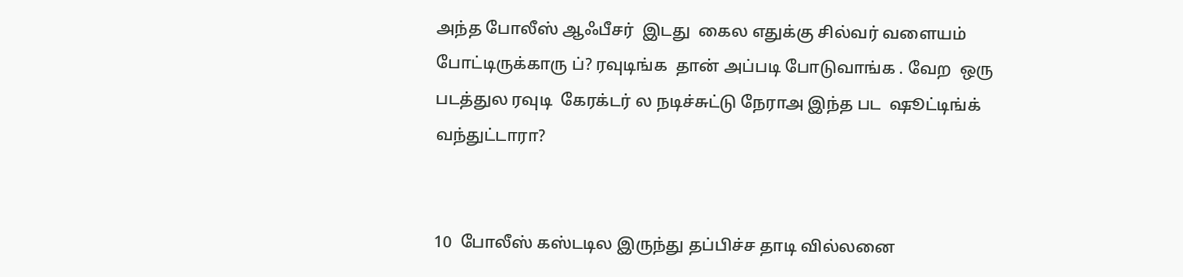அந்த போலீஸ் ஆஃபீசர்  இடது  கைல எதுக்கு சில்வர் வளையம் போட்டிருக்காரு ப்? ரவுடிங்க  தான் அப்படி போடுவாங்க . வேற  ஒரு படத்துல ரவுடி  கேரக்டர் ல நடிச்சுட்டு நேராஅ இந்த பட  ஷூட்டிங்க் வந்துட்டாரா?


10  போலீஸ் கஸ்டடில இருந்து தப்பிச்ச தாடி வில்லனை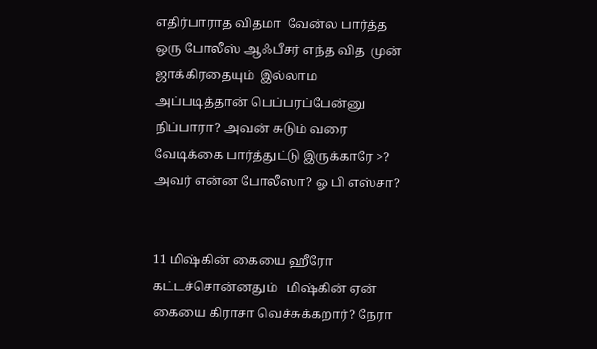எதிர்பாராத விதமா  வேன்ல பார்த்த  ஒரு போலீஸ் ஆஃபீசர் எந்த வித  முன் ஜாக்கிரதையும்  இல்லாம அப்படித்தான் பெப்பரப்பேன்னு  நிப்பாரா? அவன் சுடும் வரை  வேடிக்கை பார்த்துட்டு இருக்காரே >? அவர் என்ன போலீஸா? ஓ பி எஸ்சா?


11 மிஷ்கின் கையை ஹீரோ  கட்டச்சொன்னதும்   மிஷ்கின் ஏன் கையை கிராசா வெச்சுக்கறார்? நேரா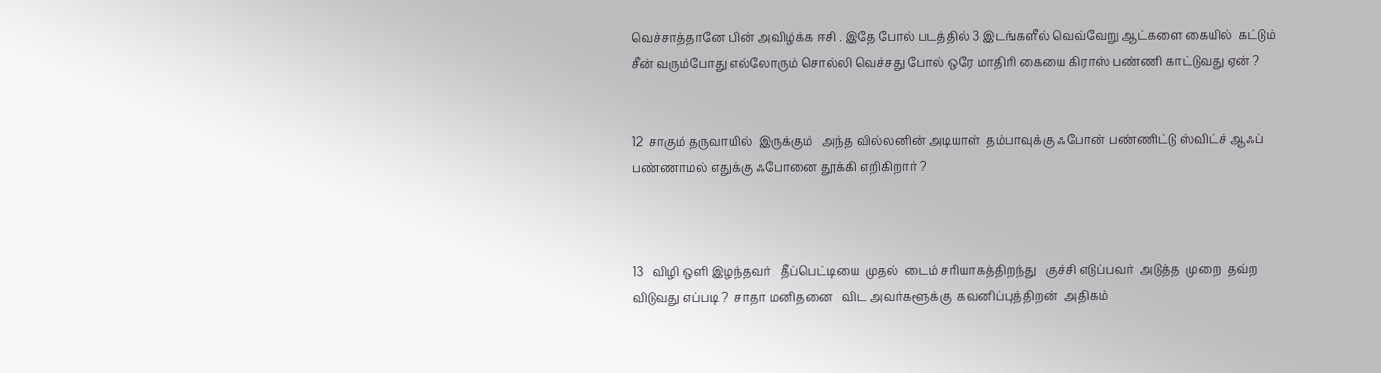வெச்சாத்தானே பின் அவிழ்க்க ஈசி . இதே போல் படத்தில் 3 இடங்களீல் வெவ்வேறு ஆட்களை கையில்  கட்டும் சீன் வரும்போது எல்லோரும் சொல்லி வெச்சது போல் ஒரே மாதிரி கையை கிராஸ் பண்ணி காட்டுவது ஏன் ?


12  சாகும் தருவாயில்  இருக்கும்   அந்த வில்லனின் அடியாள்  தம்பாவுக்கு ஃபோன் பண்ணிட்டு ஸ்விட்ச் ஆஃப் பண்ணாமல் எதுக்கு ஃபோனை தூக்கி எறிகிறார் ?



13   விழி ஒளி இழந்தவர்   தீப்பெட்டியை  முதல்  டைம் சரியாகத்திறந்து   குச்சி எடுப்பவர்  அடுத்த  முறை  தவ்ற  விடுவது எப்படி ?  சாதா மனிதனை   விட அவர்களூக்கு  கவனிப்புத்திறன்  அதிகம்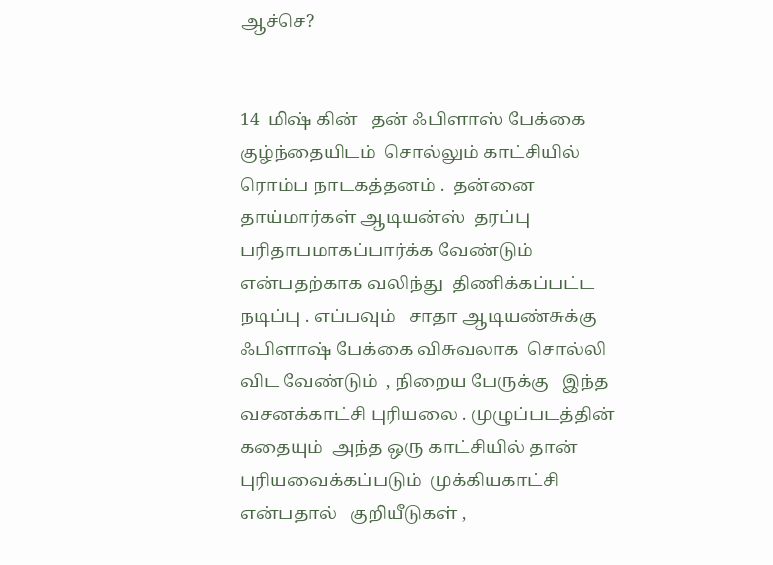ஆச்செ?


14  மிஷ் கின்   தன் ஃபிளாஸ் பேக்கை  குழ்ந்தையிடம்  சொல்லும் காட்சியில்   ரொம்ப நாடகத்தனம் .  தன்னை   தாய்மார்கள் ஆடியன்ஸ்  தரப்பு  பரிதாபமாகப்பார்க்க வேண்டும் என்பதற்காக வலிந்து  திணிக்கப்பட்ட  நடிப்பு . எப்பவும்   சாதா ஆடியண்சுக்கு  ஃபிளாஷ் பேக்கை விசுவலாக  சொல்லி விட வேண்டும்  , நிறைய பேருக்கு   இந்த வசனக்காட்சி புரியலை . முழுப்படத்தின்       கதையும்  அந்த ஒரு காட்சியில் தான் புரியவைக்கப்படும்  முக்கியகாட்சி என்பதால்   குறியீடுகள் ,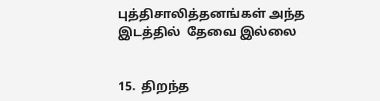புத்திசாலித்தனங்கள் அந்த இடத்தில்  தேவை இல்லை


15.  திறந்த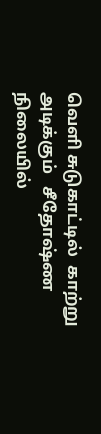வெளி சுடுகாட்டில்  காற்று அடிக்கும்   சீதோஷ்ண  நிலையில்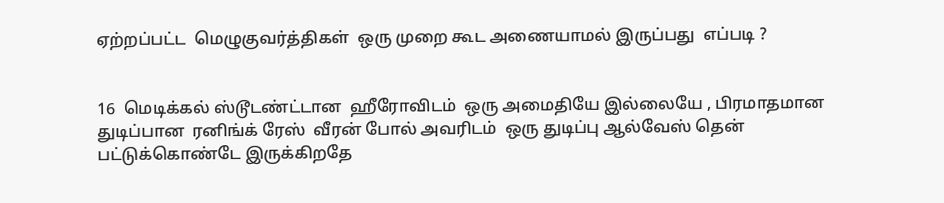ஏற்றப்பட்ட  மெழுகுவர்த்திகள்  ஒரு முறை கூட அணையாமல் இருப்பது  எப்படி ?


16  மெடிக்கல் ஸ்டூடண்ட்டான  ஹீரோவிடம்  ஒரு அமைதியே இல்லையே , பிரமாதமான துடிப்பான  ரனிங்க் ரேஸ்  வீரன் போல் அவரிடம்  ஒரு துடிப்பு ஆல்வேஸ் தென் பட்டுக்கொண்டே இருக்கிறதே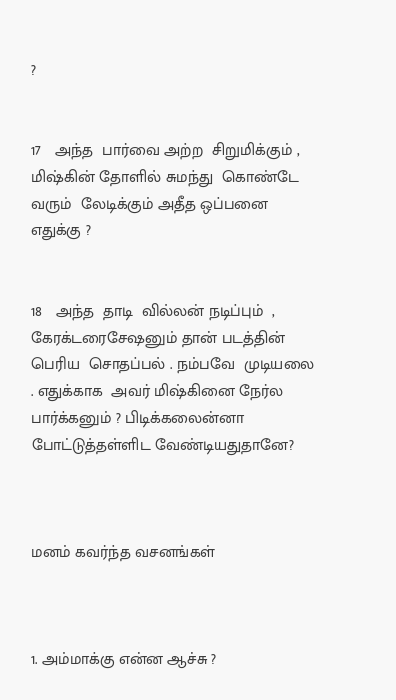?


17   அந்த  பார்வை அற்ற  சிறுமிக்கும் ,  மிஷ்கின் தோளில் சுமந்து  கொண்டே வரும்  லேடிக்கும் அதீத ஒப்பனை  எதுக்கு ?


18   அந்த  தாடி  வில்லன் நடிப்பும்  , கேரக்டரைசேஷனும் தான் படத்தின்  பெரிய  சொதப்பல் . நம்பவே  முடியலை . எதுக்காக  அவர் மிஷ்கினை நேர்ல பார்க்கனும் ? பிடிக்கலைன்னா போட்டுத்தள்ளிட வேண்டியதுதானே?



மனம் கவர்ந்த வசனங்கள்



1. அம்மாக்கு என்ன ஆச்சு ?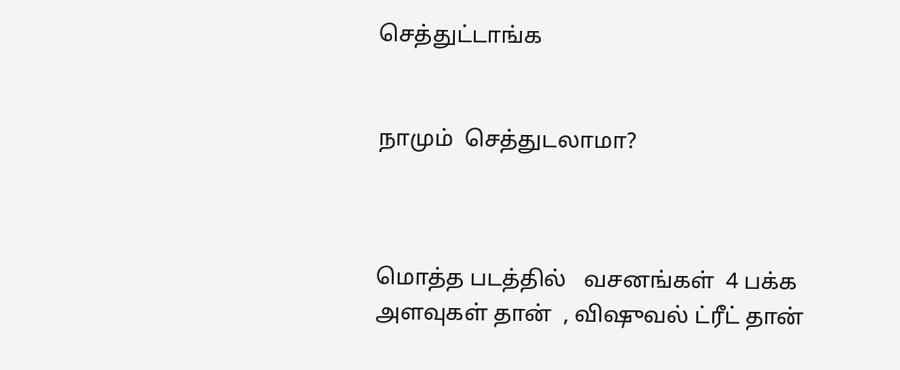செத்துட்டாங்க


நாமும்  செத்துடலாமா?



மொத்த படத்தில்   வசனங்கள்  4 பக்க அளவுகள் தான்  , விஷுவல் ட்ரீட் தான்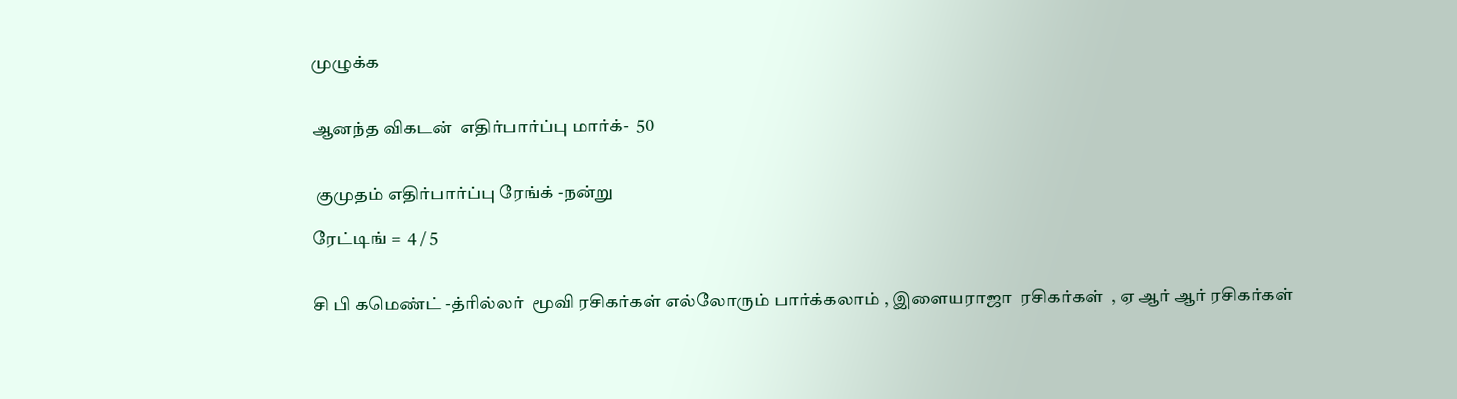முழுக்க


ஆனந்த விகடன்  எதிர்பார்ப்பு மார்க்-  50


 குமுதம் எதிர்பார்ப்பு ரேங்க் -நன்று

ரேட்டிங் =  4 / 5


சி பி கமெண்ட் -த்ரில்லர்  மூவி ரசிகர்கள் எல்லோரும் பார்க்கலாம் , இளையராஜா  ரசிகர்கள்  , ஏ ஆர் ஆர் ரசிகர்கள்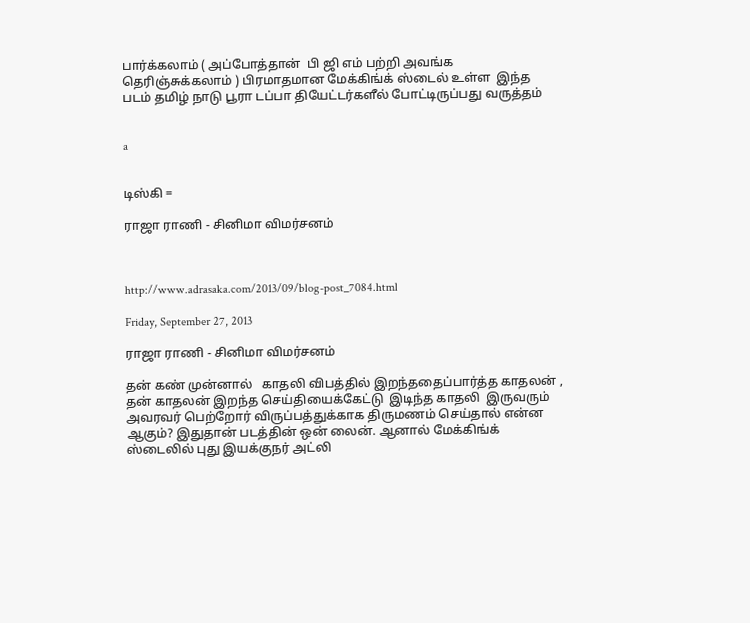பார்க்கலாம் ( அப்போத்தான்  பி ஜி எம் பற்றி அவங்க  தெரிஞ்சுக்கலாம் ) பிரமாதமான மேக்கிங்க் ஸ்டைல் உள்ள  இந்த படம் தமிழ் நாடு பூரா டப்பா தியேட்டர்களீல் போட்டிருப்பது வருத்தம்


a


டிஸ்கி =

ராஜா ராணி - சினிமா விமர்சனம்



http://www.adrasaka.com/2013/09/blog-post_7084.html

Friday, September 27, 2013

ராஜா ராணி - சினிமா விமர்சனம்

தன் கண் முன்னால்   காதலி விபத்தில் இறந்ததைப்பார்த்த காதலன் ,  தன் காதலன் இறந்த செய்தியைக்கேட்டு  இடிந்த காதலி  இருவரும் அவரவர் பெற்றோர் விருப்பத்துக்காக திருமணம் செய்தால் என்ன ஆகும்? இதுதான் படத்தின் ஒன் லைன். ஆனால் மேக்கிங்க் ஸ்டைலில் புது இயக்குநர் அட்லி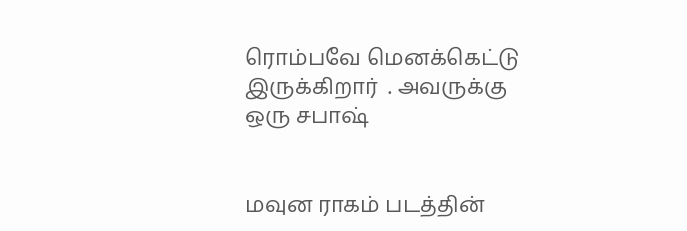ரொம்பவே மெனக்கெட்டு இருக்கிறார்  . அவருக்கு  ஒரு சபாஷ்


மவுன ராகம் படத்தின்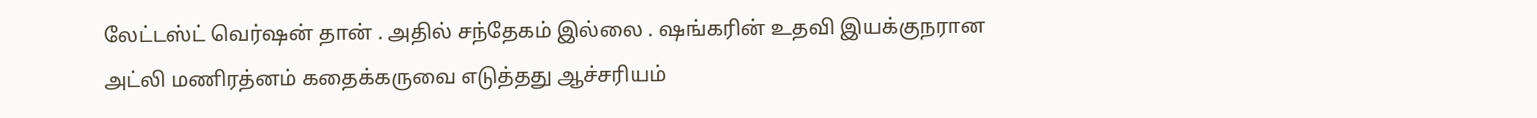லேட்டஸ்ட் வெர்ஷன் தான் . அதில் சந்தேகம் இல்லை . ஷங்கரின் உதவி இயக்குநரான அட்லி மணிரத்னம் கதைக்கருவை எடுத்தது ஆச்சரியம்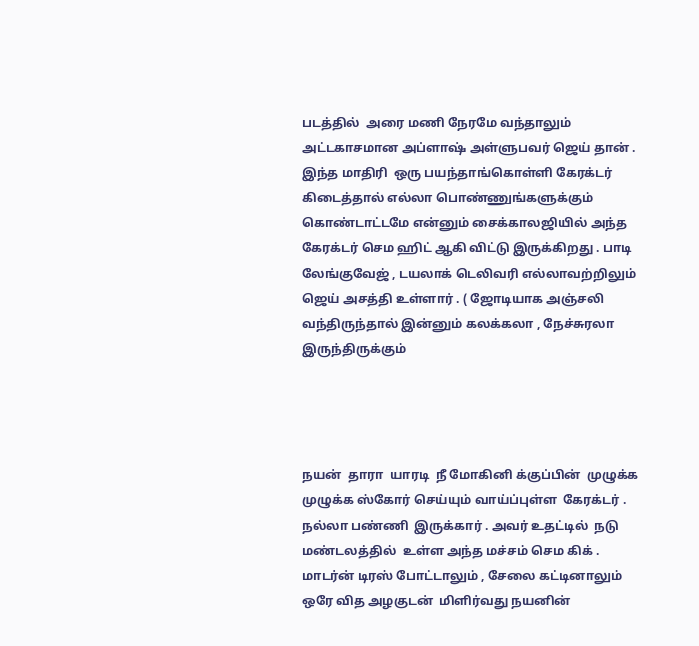படத்தில்  அரை மணி நேரமே வந்தாலும் அட்டகாசமான அப்ளாஷ் அள்ளுபவர் ஜெய் தான் . இந்த மாதிரி  ஒரு பயந்தாங்கொள்ளி கேரக்டர்  கிடைத்தால் எல்லா பொண்ணுங்களுக்கும் கொண்டாட்டமே என்னும் சைக்காலஜியில் அந்த கேரக்டர் செம ஹிட் ஆகி விட்டு இருக்கிறது . பாடி லேங்குவேஜ் , டயலாக் டெலிவரி எல்லாவற்றிலும் ஜெய் அசத்தி உள்ளார் . ( ஜோடியாக அஞ்சலி வந்திருந்தால் இன்னும் கலக்கலா , நேச்சுரலா  இருந்திருக்கும்




நயன்  தாரா  யாரடி  நீ மோகினி க்குப்பின்  முழுக்க முழுக்க ஸ்கோர் செய்யும் வாய்ப்புள்ள  கேரக்டர் . நல்லா பண்ணி  இருக்கார் . அவர் உதட்டில்  நடு மண்டலத்தில்  உள்ள அந்த மச்சம் செம கிக் .  மாடர்ன் டிரஸ் போட்டாலும் , சேலை கட்டினாலும்  ஒரே வித அழகுடன்  மிளிர்வது நயனின்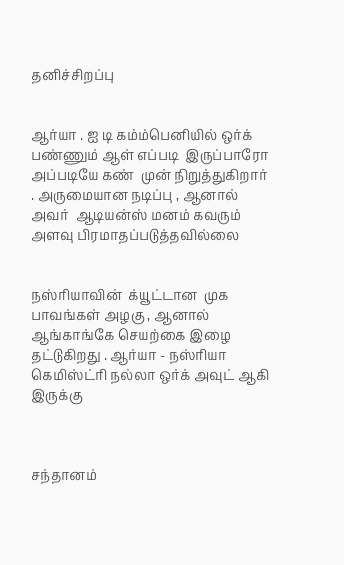தனிச்சிறப்பு


ஆர்யா . ஐ டி கம்ம்பெனியில் ஒர்க்  பண்ணும் ஆள் எப்படி  இருப்பாரோ அப்படியே கண்  முன் நிறுத்துகிறார் . அருமையான நடிப்பு , ஆனால்  அவர்  ஆடியன்ஸ் மனம் கவரும் அளவு பிரமாதப்படுத்தவில்லை


நஸ்ரியாவின்  க்யூட்டான  முக பாவங்கள் அழகு , ஆனால் ஆங்காங்கே செயற்கை இழை தட்டுகிறது . ஆர்யா - நஸ்ரியா கெமிஸ்ட்ரி நல்லா ஒர்க் அவுட் ஆகி இருக்கு



சந்தானம்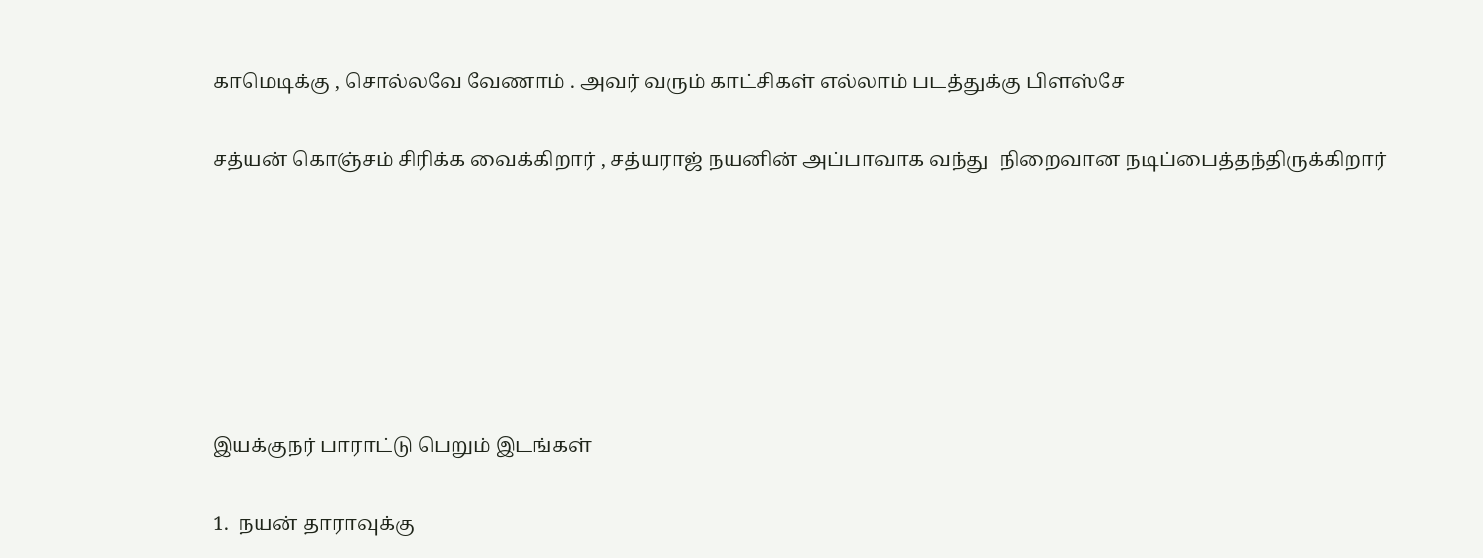காமெடிக்கு , சொல்லவே வேணாம் . அவர் வரும் காட்சிகள் எல்லாம் படத்துக்கு பிளஸ்சே


சத்யன் கொஞ்சம் சிரிக்க வைக்கிறார் , சத்யராஜ் நயனின் அப்பாவாக வந்து  நிறைவான நடிப்பைத்தந்திருக்கிறார்










இயக்குநர் பாராட்டு பெறும் இடங்கள்


1.  நயன் தாராவுக்கு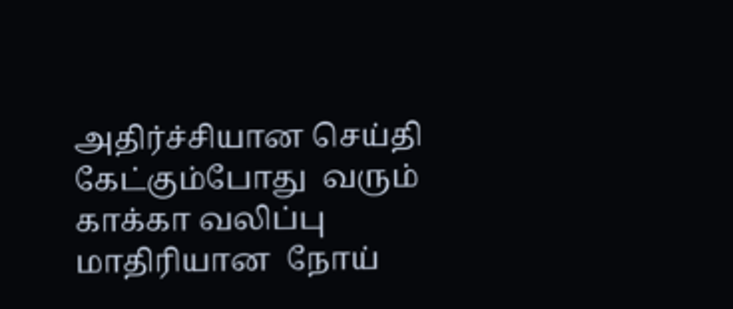அதிர்ச்சியான செய்தி கேட்கும்போது  வரும் காக்கா வலிப்பு மாதிரியான  நோய்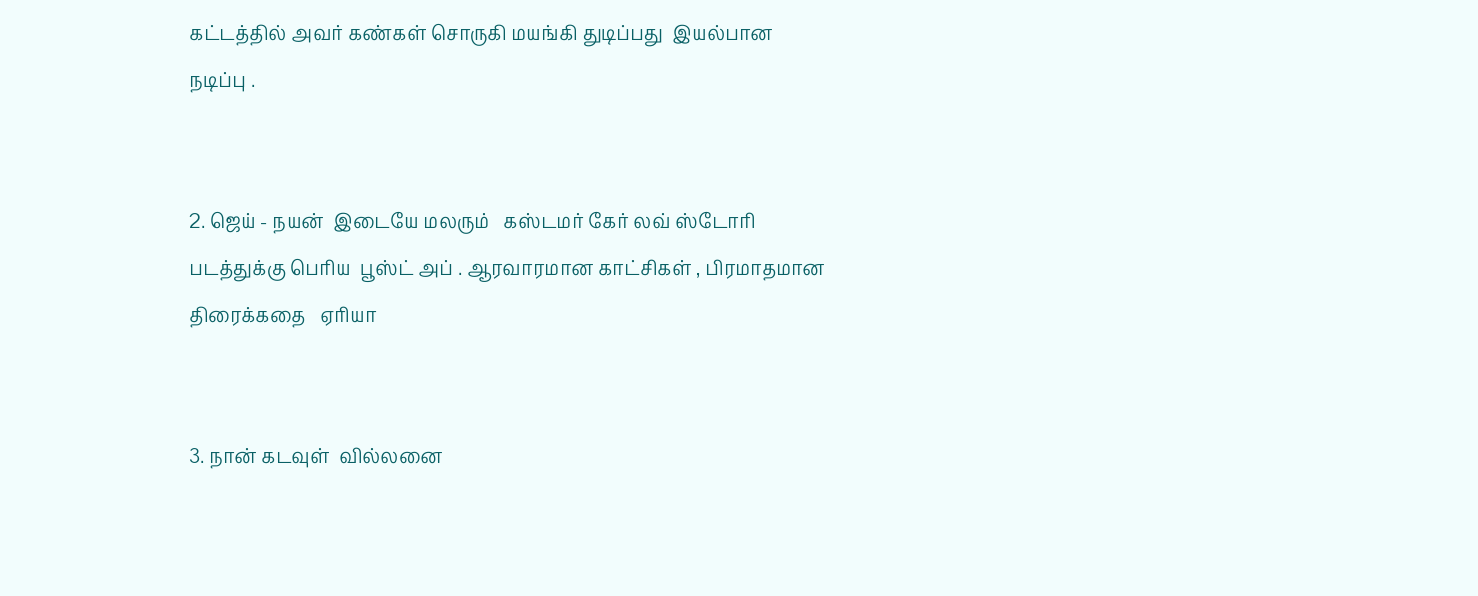கட்டத்தில் அவர் கண்கள் சொருகி மயங்கி துடிப்பது  இயல்பான நடிப்பு .


2. ஜெய் - நயன்  இடையே மலரும்   கஸ்டமர் கேர் லவ் ஸ்டோரி படத்துக்கு பெரிய  பூஸ்ட் அப் . ஆரவாரமான காட்சிகள் , பிரமாதமான  திரைக்கதை   ஏரியா


3. நான் கடவுள்  வில்லனை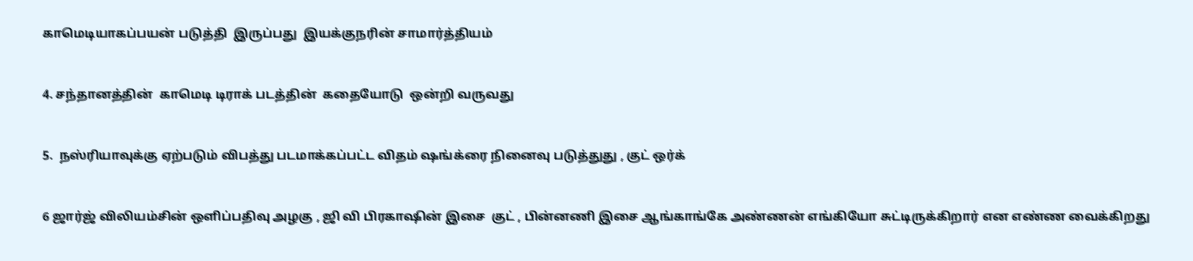காமெடியாகப்பயன் படுத்தி  இருப்பது  இயக்குநரின் சாமார்த்தியம்


4. சந்தானத்தின்  காமெடி டிராக் படத்தின்  கதையோடு  ஒன்றி வருவது


5.  நஸ்ரியாவுக்கு ஏற்படும் விபத்து படமாக்கப்பட்ட விதம் ஷங்க்ரை நினைவு படுத்துது , குட் ஒர்க்


6 ஜார்ஜ் விலியம்சின் ஒளிப்பதிவு அழகு , ஜி வி பிரகாஷின் இசை  குட் , பின்னணி இசை ஆங்காங்கே அண்ணன் எங்கியோ சுட்டிருக்கிறார் என எண்ண வைக்கிறது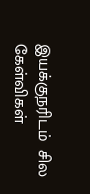இயக்குநரிடம்  சில  கேள்விகள்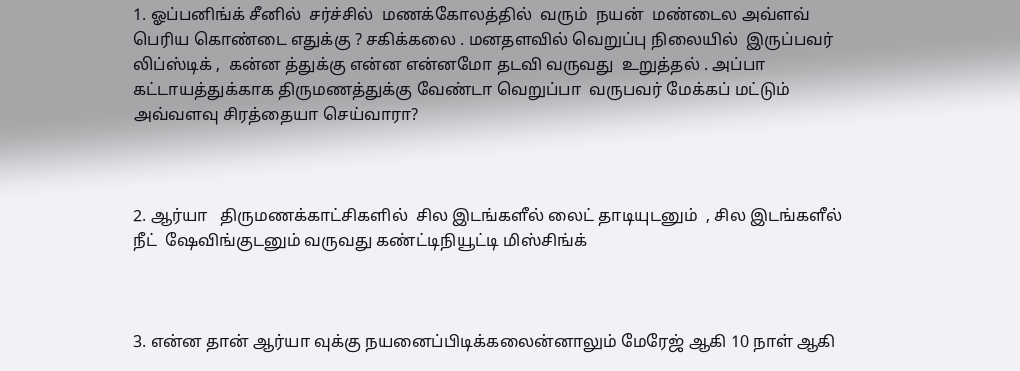1. ஓப்பனிங்க் சீனில்  சர்ச்சில்  மணக்கோலத்தில்  வரும்  நயன்  மண்டைல அவ்ளவ் பெரிய கொண்டை எதுக்கு ? சகிக்கலை . மனதளவில் வெறுப்பு நிலையில்  இருப்பவர் லிப்ஸ்டிக் ,  கன்ன த்துக்கு என்ன என்னமோ தடவி வருவது  உறுத்தல் . அப்பா கட்டாயத்துக்காக திருமணத்துக்கு வேண்டா வெறுப்பா  வருபவர் மேக்கப் மட்டும்  அவ்வளவு சிரத்தையா செய்வாரா?



2. ஆர்யா   திருமணக்காட்சிகளில்  சில இடங்களீல் லைட் தாடியுடனும்  , சில இடங்களீல்  நீட்  ஷேவிங்குடனும் வருவது கண்ட்டிநியூட்டி மிஸ்சிங்க்



3. என்ன தான் ஆர்யா வுக்கு நயனைப்பிடிக்கலைன்னாலும் மேரேஜ் ஆகி 10 நாள் ஆகி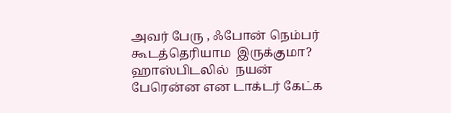அவர் பேரு , ஃபோன் நெம்பர் கூடத்தெரியாம  இருக்குமா? ஹாஸ்பிடலில்  நயன் பேரென்ன என டாக்டர் கேட்க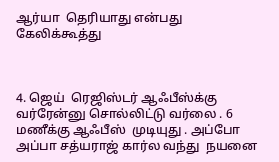ஆர்யா  தெரியாது என்பது  கேலிக்கூத்து



4. ஜெய்  ரெஜிஸ்டர் ஆஃபீஸ்க்கு வர்ரேன்னு சொல்லிட்டு வர்லை . 6 மணீக்கு ஆஃபீஸ்  முடியுது . அப்போ அப்பா சத்யராஜ் கார்ல வந்து  நயனை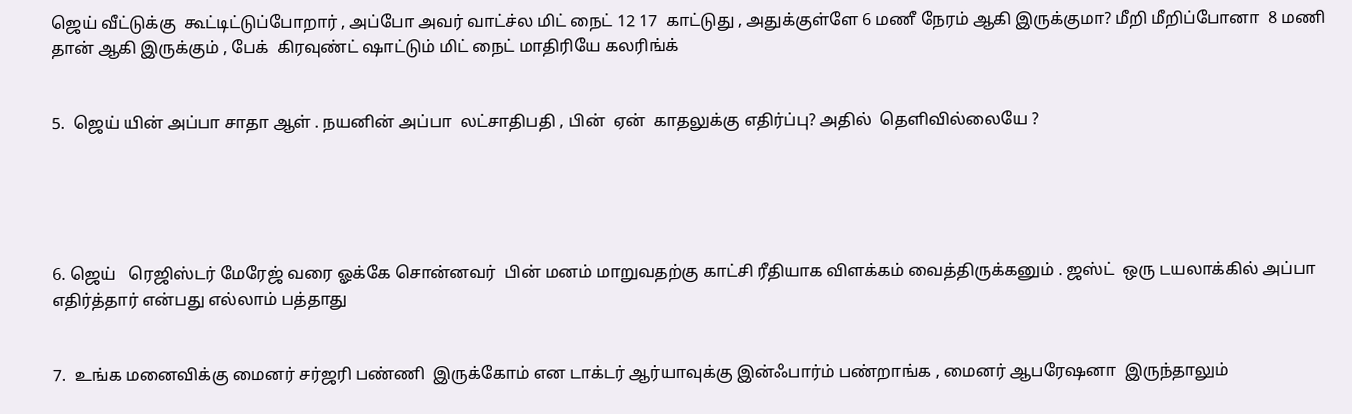ஜெய் வீட்டுக்கு  கூட்டிட்டுப்போறார் , அப்போ அவர் வாட்ச்ல மிட் நைட் 12 17  காட்டுது , அதுக்குள்ளே 6 மணீ நேரம் ஆகி இருக்குமா? மீறி மீறிப்போனா  8 மணி தான் ஆகி இருக்கும் , பேக்  கிரவுண்ட் ஷாட்டும் மிட் நைட் மாதிரியே கலரிங்க்


5.  ஜெய் யின் அப்பா சாதா ஆள் . நயனின் அப்பா  லட்சாதிபதி , பின்  ஏன்  காதலுக்கு எதிர்ப்பு? அதில்  தெளிவில்லையே ?





6. ஜெய்   ரெஜிஸ்டர் மேரேஜ் வரை ஓக்கே சொன்னவர்  பின் மனம் மாறுவதற்கு காட்சி ரீதியாக விளக்கம் வைத்திருக்கனும் . ஜஸ்ட்  ஒரு டயலாக்கில் அப்பா எதிர்த்தார் என்பது எல்லாம் பத்தாது


7.  உங்க மனைவிக்கு மைனர் சர்ஜரி பண்ணி  இருக்கோம் என டாக்டர் ஆர்யாவுக்கு இன்ஃபார்ம் பண்றாங்க , மைனர் ஆபரேஷனா  இருந்தாலும்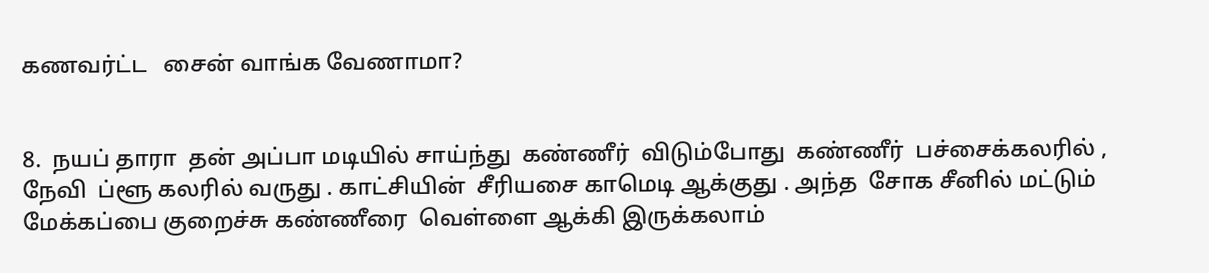கணவர்ட்ட   சைன் வாங்க வேணாமா?


8.  நயப் தாரா  தன் அப்பா மடியில் சாய்ந்து  கண்ணீர்  விடும்போது  கண்ணீர்  பச்சைக்கலரில் , நேவி  ப்ளூ கலரில் வருது . காட்சியின்  சீரியசை காமெடி ஆக்குது . அந்த  சோக சீனில் மட்டும்   மேக்கப்பை குறைச்சு கண்ணீரை  வெள்ளை ஆக்கி இருக்கலாம்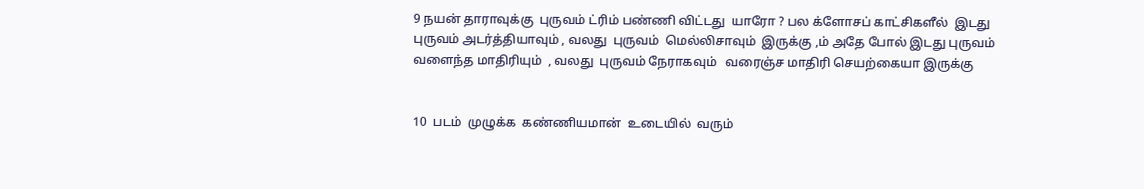9 நயன் தாராவுக்கு  புருவம் ட்ரிம் பண்ணி விட்டது  யாரோ ? பல க்ளோசப் காட்சிகளீல்  இடது புருவம் அடர்த்தியாவும் , வலது  புருவம்  மெல்லிசாவும்  இருக்கு ,ம் அதே போல் இடது புருவம்  வளைந்த மாதிரியும்  , வலது  புருவம் நேராகவும்   வரைஞ்ச மாதிரி செயற்கையா இருக்கு


10  படம்  முழுக்க  கண்ணியமான்  உடையில்  வரும்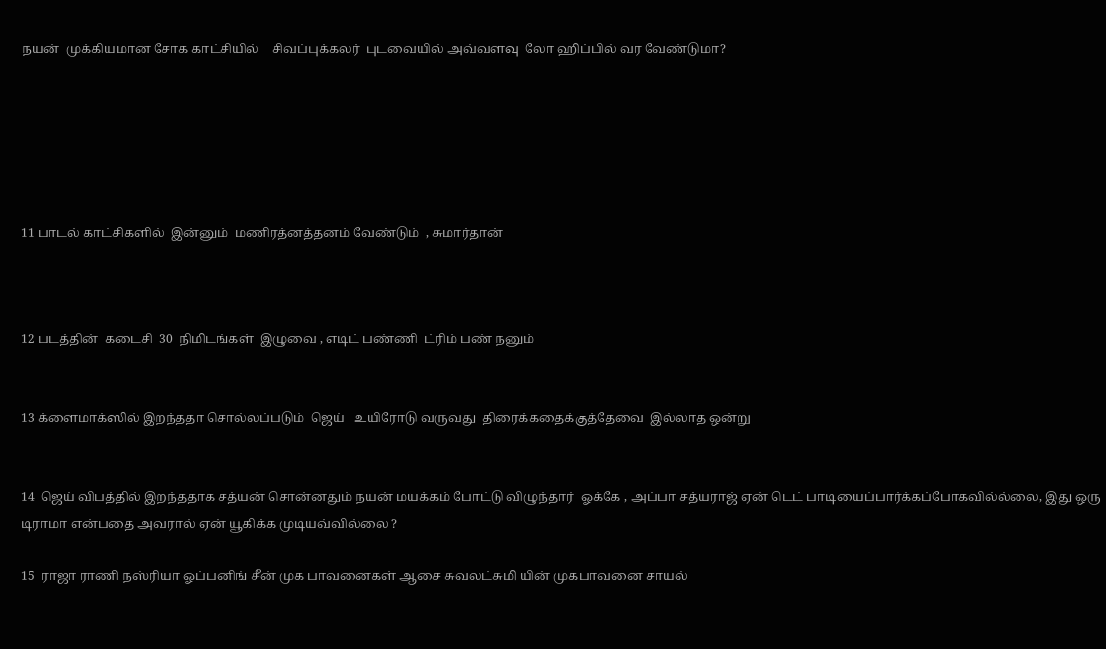நயன்  முக்கியமான சோக காட்சியில்    சிவப்புக்கலர்  புடவையில் அவ்வளவு  லோ ஹிப்பில் வர வேண்டுமா?






11 பாடல் காட்சிகளில்  இன்னும்  மணிரத்னத்தனம் வேண்டும்  , சுமார்தான்



12 படத்தின்  கடைசி  30  நிமிடங்கள்  இழுவை , எடிட் பண்ணி  ட்ரிம் பண் நனும்


13 க்ளைமாக்ஸில் இறந்ததா சொல்லப்படும்  ஜெய்   உயிரோடு வருவது  திரைக்கதைக்குத்தேவை  இல்லாத ஒன்று


14  ஜெய் விபத்தில் இறந்ததாக சத்யன் சொன்னதும் நயன் மயக்கம் போட்டு விழுந்தார்  ஓக்கே , அப்பா சத்யராஜ் ஏன் டெட் பாடியைப்பார்க்கப்போகவில்ல்லை, இது ஒரு டிராமா என்பதை அவரால் ஏன் யூகிக்க முடியவ்வில்லை ?

15  ராஜா ராணி நஸ்ரியா ஓப்பனிங் சீன் முக பாவனைகள் ஆசை சுவலட்சுமி யின் முகபாவனை சாயல்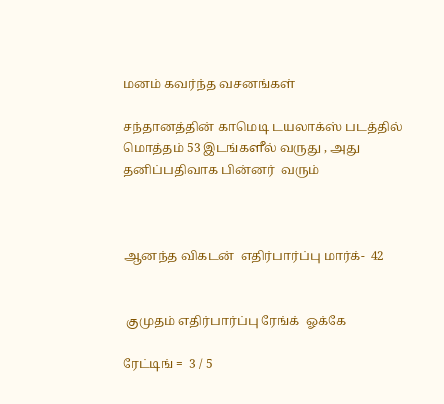மனம் கவர்ந்த வசனங்கள்

சந்தானத்தின் காமெடி டயலாக்ஸ் படத்தில் மொத்தம் 53 இடங்களீல் வருது , அது தனிப்பதிவாக பின்னர்  வரும்



ஆனந்த விகடன்  எதிர்பார்ப்பு மார்க்-  42


 குமுதம் எதிர்பார்ப்பு ரேங்க்  ஓக்கே

ரேட்டிங் =  3 / 5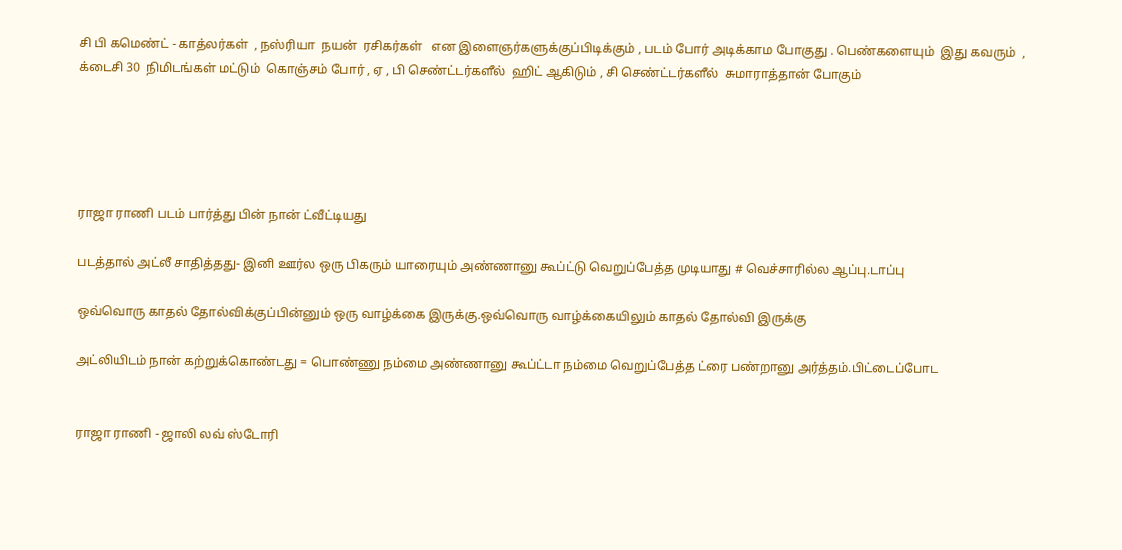சி பி கமெண்ட் - காத்லர்கள்  , நஸ்ரியா  நயன்  ரசிகர்கள்   என இளைஞர்களுக்குப்பிடிக்கும் , படம் போர் அடிக்காம போகுது . பெண்களையும்  இது கவரும்  , க்டைசி 30  நிமிடங்கள் மட்டும்  கொஞ்சம் போர் , ஏ , பி செண்ட்டர்களீல்  ஹிட் ஆகிடும் , சி செண்ட்டர்களீல்  சுமாராத்தான் போகும்





ராஜா ராணி படம் பார்த்து பின் நான் ட்வீட்டியது

படத்தால் அட்லீ சாதித்தது- இனி ஊர்ல ஒரு பிகரும் யாரையும் அண்ணானு கூப்ட்டு வெறுப்பேத்த முடியாது # வெச்சாரில்ல ஆப்பு.டாப்பு

ஒவ்வொரு காதல் தோல்விக்குப்பின்னும் ஒரு வாழ்க்கை இருக்கு.ஒவ்வொரு வாழ்க்கையிலும் காதல் தோல்வி இருக்கு

அட்லியிடம் நான் கற்றுக்கொண்டது = பொண்ணு நம்மை அண்ணானு கூப்ட்டா நம்மை வெறுப்பேத்த ட்ரை பண்றானு அர்த்தம்.பிட்டைப்போட


ராஜா ராணி - ஜாலி லவ் ஸ்டோரி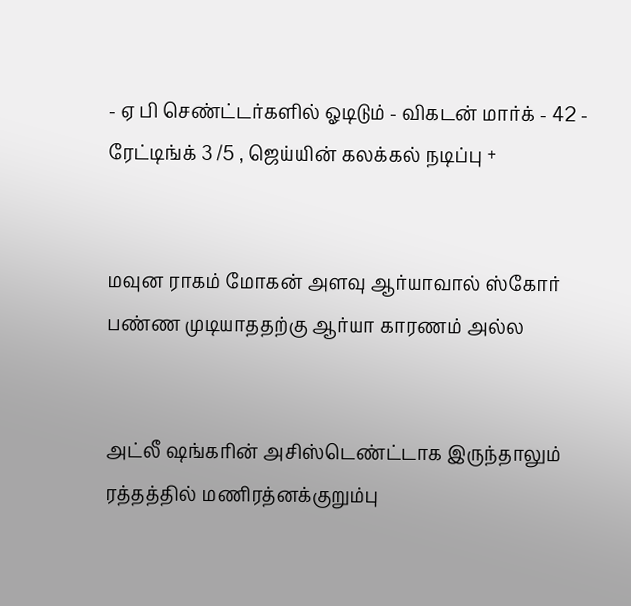- ஏ பி செண்ட்டர்களில் ஓடிடும் - விகடன் மார்க் - 42 - ரேட்டிங்க் 3 /5 , ஜெய்யின் கலக்கல் நடிப்பு +


மவுன ராகம் மோகன் அளவு ஆர்யாவால் ஸ்கோர் பண்ண முடியாததற்கு ஆர்யா காரணம் அல்ல


அட்லீ ஷங்கரின் அசிஸ்டெண்ட்டாக இருந்தாலும் ரத்தத்தில் மணிரத்னக்குறும்பு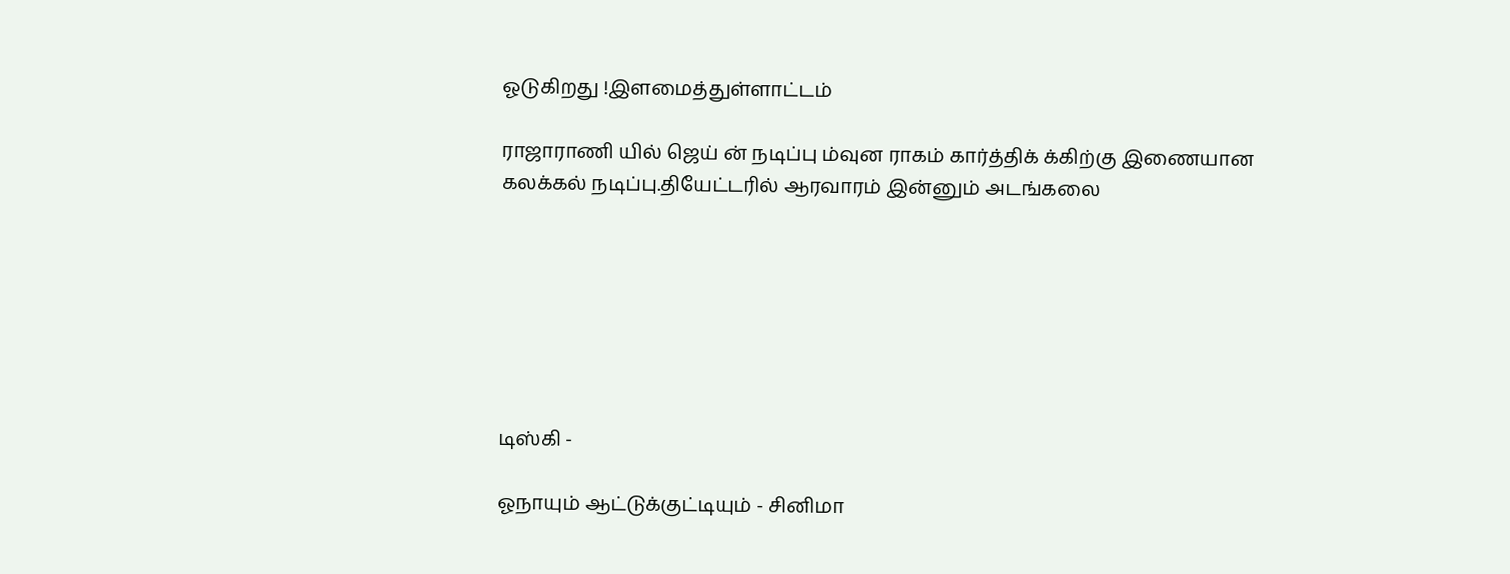ஓடுகிறது !இளமைத்துள்ளாட்டம்

ராஜாராணி யில் ஜெய் ன் நடிப்பு ம்வுன ராகம் கார்த்திக் க்கிற்கு இணையான கலக்கல் நடிப்பு.தியேட்டரில் ஆரவாரம் இன்னும் அடங்கலை







டிஸ்கி -

ஓநாயும் ஆட்டுக்குட்டியும் - சினிமா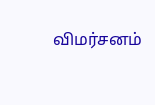விமர்சனம்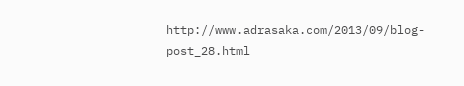http://www.adrasaka.com/2013/09/blog-post_28.html